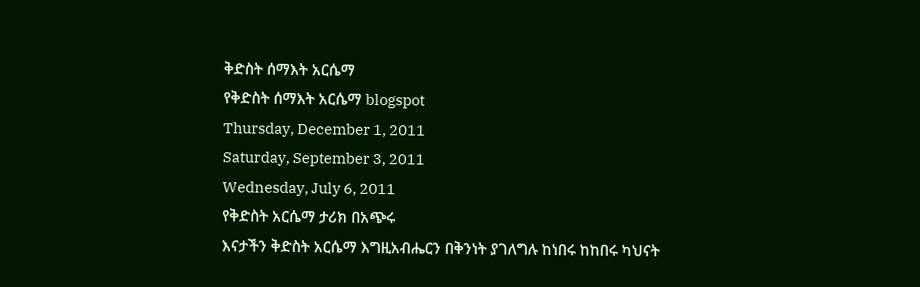ቅድስት ሰማእት አርሴማ
የቅድስት ሰማእት አርሴማ blogspot
Thursday, December 1, 2011
Saturday, September 3, 2011
Wednesday, July 6, 2011
የቅድስት አርሴማ ታሪክ በአጭሩ
እናታችን ቅድስት አርሴማ እግዚአብሔርን በቅንነት ያገለግሉ ከነበሩ ከከበሩ ካህናት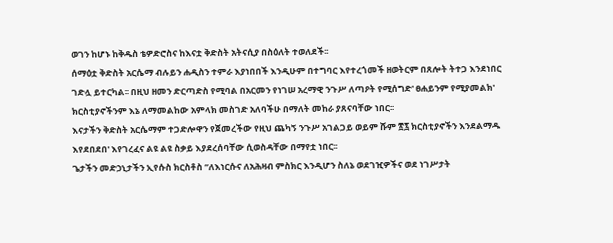ወገን ከሆኑ ከቅዱስ ቴዎድሮስና ከእናቷ ቅድስት አትናሲያ በስዕለት ተወለደች፡፡
ሰማዕቷ ቅድስት አርሴማ ብሉይን ሐዲስን ተምራ እያነበበች እንዲሁም በተግባር እየተረጎመች ዘወትርም በጸሎት ትተጋ እንደነበር ገድሏ ይተርካል፡፡ በዚህ ዘመን ድርጣድስ የሚባል በአርመን የነገሠ አረማዊ ንጉሥ ለጣዖት የሚሰግድ' ፀሐይንም የሚያመልክ' ክርስቲያኖችንም እኔ ለማመልከው አምላክ መስገድ አለባችሁ በማለት መከራ ያጸናባቸው ነበር፡፡
እናታችን ቅድስት አርሴማም ተጋድሎዋን የጀመረችው የዚህ ጨካኝ ንጉሥ አገልጋይ ወይም ሹም ፳፯ ክርስቲያኖችን እንደልማዱ እየደበደበ' እየገረፈና ልዩ ልዩ ስቃይ እያደረሰባቸው ሲወስዳቸው በማየቷ ነበር፡፡
ጌታችን መድኃኒታችን ኢየሱስ ክርስቶስ ‘‘ለእነርሱና ለአሕዛብ ምስክር እንዲሆን ስለኔ ወደገዢዎችና ወደ ነገሥታት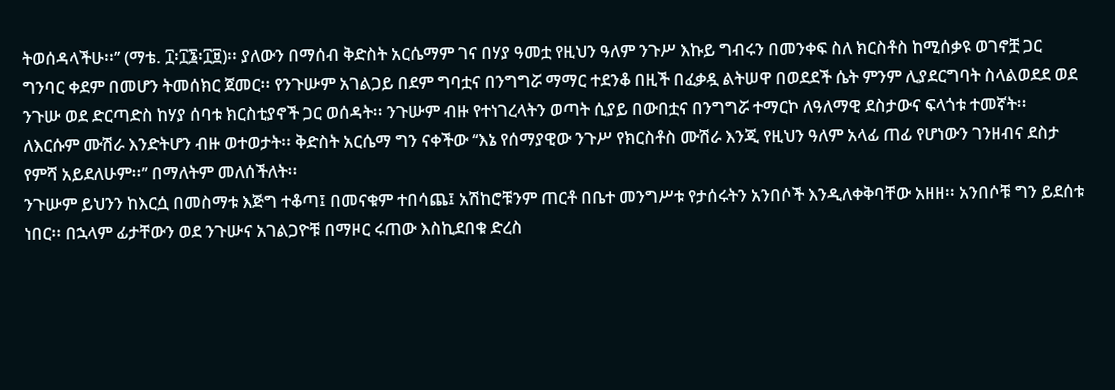ትወሰዳላችሁ፡፡’’ (ማቴ. ፲፡፲፮፡፲፱)፡፡ ያለውን በማሰብ ቅድስት አርሴማም ገና በሃያ ዓመቷ የዚህን ዓለም ንጉሥ እኩይ ግብሩን በመንቀፍ ስለ ክርስቶስ ከሚሰቃዩ ወገኖቿ ጋር ግንባር ቀደም በመሆን ትመሰክር ጀመር፡፡ የንጉሡም አገልጋይ በደም ግባቷና በንግግሯ ማማር ተደንቆ በዚች በፈቃዷ ልትሠዋ በወደደች ሴት ምንም ሊያደርግባት ስላልወደደ ወደ ንጉሡ ወደ ድርጣድስ ከሃያ ሰባቱ ክርስቲያኖች ጋር ወሰዳት፡፡ ንጉሡም ብዙ የተነገረላትን ወጣት ሲያይ በውበቷና በንግግሯ ተማርኮ ለዓለማዊ ደስታውና ፍላጎቱ ተመኛት፡፡ ለእርሱም ሙሽራ እንድትሆን ብዙ ወተወታት፡፡ ቅድስት አርሴማ ግን ናቀችው ‘‘እኔ የሰማያዊው ንጉሥ የክርስቶስ ሙሽራ እንጂ የዚህን ዓለም አላፊ ጠፊ የሆነውን ገንዘብና ደስታ የምሻ አይደለሁም፡፡’’ በማለትም መለሰችለት፡፡
ንጉሡም ይህንን ከእርሷ በመስማቱ እጅግ ተቆጣ፤ በመናቁም ተበሳጨ፤ አሽከሮቹንም ጠርቶ በቤተ መንግሥቱ የታሰሩትን አንበሶች እንዲለቀቅባቸው አዘዘ፡፡ አንበሶቹ ግን ይደሰቱ ነበር፡፡ በኋላም ፊታቸውን ወደ ንጉሡና አገልጋዮቹ በማዞር ሩጠው እስኪደበቁ ድረስ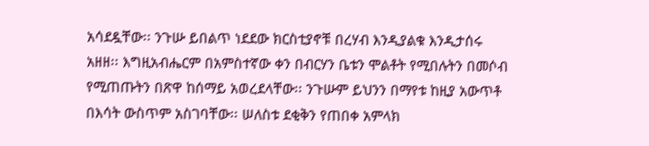አሳደዷቸው፡፡ ንጉሡ ይበልጥ ነደደው ክርስቲያኖቹ በረሃብ እንዲያልቁ እንዲታሰሩ አዘዘ፡፡ እግዚአብሔርም በአምስተኛው ቀን በብርሃን ቤቱን ሞልቶት የሚበሉትን በመሶብ የሚጠጡትን በጽዋ ከሰማይ አወረደላቸው፡፡ ንጉሡም ይህንን በማየቱ ከዚያ አውጥቶ በእሳት ውስጥም አስገባቸው፡፡ ሠለስቱ ደቂቅን የጠበቀ አምላክ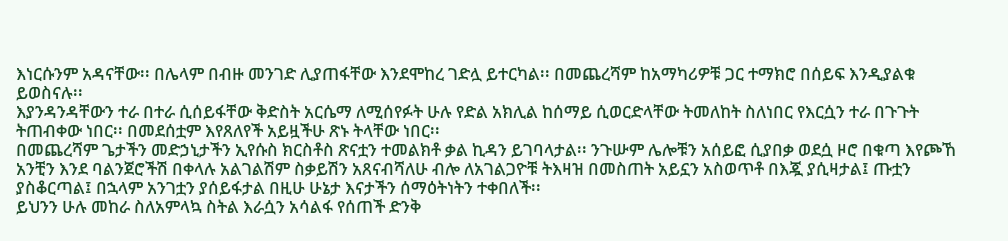እነርሱንም አዳናቸው፡፡ በሌላም በብዙ መንገድ ሊያጠፋቸው እንደሞከረ ገድሏ ይተርካል፡፡ በመጨረሻም ከአማካሪዎቹ ጋር ተማክሮ በሰይፍ እንዲያልቁ ይወስናሉ፡፡
እያንዳንዳቸውን ተራ በተራ ሲሰይፋቸው ቅድስት አርሴማ ለሚሰየፉት ሁሉ የድል አክሊል ከሰማይ ሲወርድላቸው ትመለከት ስለነበር የእርሷን ተራ በጉጉት ትጠብቀው ነበር፡፡ በመደሰቷም እየጸለየች አይዟችሁ ጽኑ ትላቸው ነበር፡፡
በመጨረሻም ጌታችን መድኃኒታችን ኢየሱስ ክርስቶስ ጽናቷን ተመልክቶ ቃል ኪዳን ይገባላታል፡፡ ንጉሡም ሌሎቹን አሰይፎ ሲያበቃ ወደሷ ዞሮ በቁጣ እየጮኸ አንቺን እንደ ባልንጀሮችሽ በቀላሉ አልገልሽም ስቃይሽን አጸናብሻለሁ ብሎ ለአገልጋዮቹ ትእዛዝ በመስጠት አይኗን አስወጥቶ በእጇ ያሲዛታል፤ ጡቷን ያስቆርጣል፤ በኋላም አንገቷን ያሰይፋታል በዚሁ ሁኔታ እናታችን ሰማዕትነትን ተቀበለች፡፡
ይህንን ሁሉ መከራ ስለአምላኳ ስትል እራሷን አሳልፋ የሰጠች ድንቅ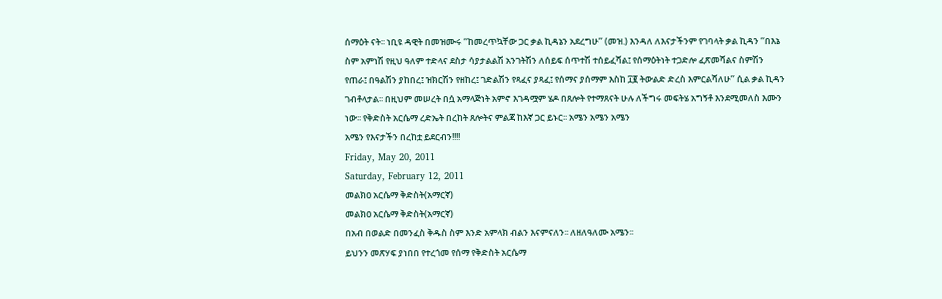ሰማዕት ናት፡፡ ነቢዩ ዳዊት በመዝሙሩ ‘‘ከመረጥኳቸው ጋር ቃል ኪዳኔን አደረግሁ’’ (መዝ.) እንዳለ ለእናታችንም የገባላት ቃል ኪዳን ‘‘በእኔ ስም አምነሽ የዚህ ዓለም ተድላና ደስታ ሳያታልልሽ አንገትሽን ለሰይፍ ሰጥተሽ ተሰይፈሻል፤ የሰማዕትነት ተጋድሎ ፈጽመሻልና ስምሽን የጠራ፤ በዓልሽን ያከበረ፤ ዝክርሽን የዘከረ፤ ገድልሽን የጻፈና ያጻፈ፤ የሰማና ያሰማም እስከ ፲፪ ትውልድ ድረስ እምርልሻለሁ’’ ሲል ቃል ኪዳን ገብቶላታል፡፡ በዚህም መሠረት በሷ አማላጅነት አምኖ እገዳሟም ሄዶ በጸሎት የተማጸናት ሁሉ ለችግሩ መፍትሄ አግኝቶ እንደሚመለስ እሙን ነው፡፡ የቅድስት አርሴማ ረድኤት በረከት ጸሎትና ምልጃ ከእኛ ጋር ይኑር፡፡ አሜን አሜን አሜን
አሜን የእናታችን በረከቷ ይደርብን!!!!
Friday, May 20, 2011
Saturday, February 12, 2011
መልክዐ አርሴማ ቅድስት(አማርኛ)
መልክዐ አርሴማ ቅድስት(አማርኛ)
በአብ በወልድ በመንፈስ ቅዱስ ስም እንድ አምላክ ብልን እናምናለን፡፡ ለዘለዓለሙ አሜን፡፡
ይህንን መጽሃፍ ያነበበ የተረጎመ የሰማ የቅድስት አርሴማ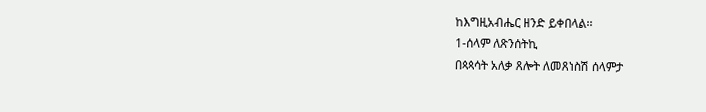ከእግዚአብሔር ዘንድ ይቀበላል፡፡
1-ሰላም ለጽንሰትኪ
በጳጳሳት አለቃ ጸሎት ለመጸነስሽ ሰላምታ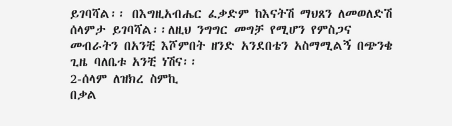ይገባሻል፡፡ በእግዚአብሔር ፈቃድም ከእናትሽ ማህጸን ለመወለድሽ ሰላምታ ይገባሻል፡፡ለዚህ ንግግር መግቻ የሚሆን የምስጋና መብራትን በአንቺ እሾምበት ዘንድ አንደበቴን አስማሚልኝ በጭንቄ ጊዜ ባለቤቱ አንቺ ነሽና፡፡
2-ሰላም ለዝክረ ስምኪ
በቃል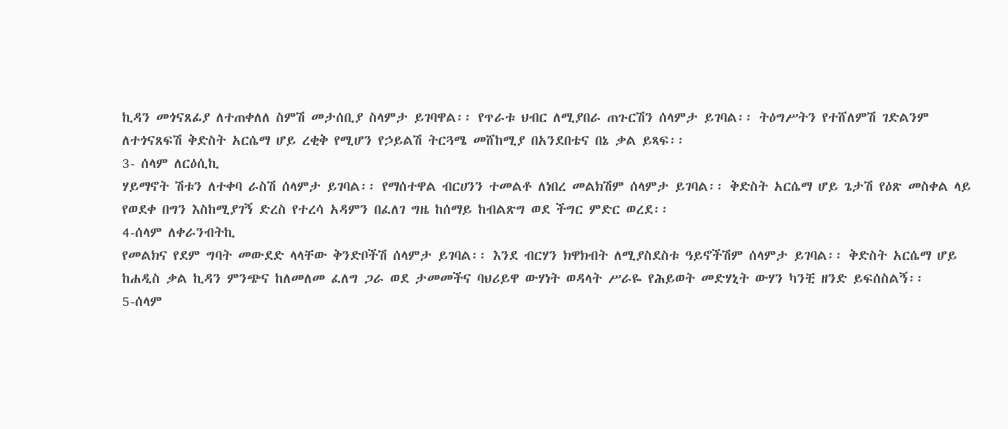ኪዳን መጎናጸፊያ ለተጠቀለለ ስምሽ መታሰቢያ ስላምታ ይገባዋል፡፡ የጥራቱ ህብር ለሚያበራ ጠጉርሽን ሰላምታ ይገባል፡፡ ትዕግሥትን የተሸለምሽ ገድልንም ለተጎናጸፍሽ ቅድስት አርሴማ ሆይ ረቂቅ የሚሆን የኃይልሽ ትርጓሜ መሸከሚያ በአንደበቴና በኔ ቃል ይጻፍ፡፡
3- ሰላም ለርዕሲኪ
ሃይማኖት ሽቱን ለተቀባ ራስሽ ሰላምታ ይገባል፡፡ የማሰተዋል ብርሀንን ተመልቶ ለነበረ መልክሽም ሰላምታ ይገባል፡፡ ቅድስት አርሴማ ሆይ ጌታሽ የዕጽ መስቀል ላይ የወደቀ በግን እስከሚያገኝ ድረስ የተረሳ አዳምን በፈለገ ግዜ ከሰማይ ከብልጽግ ወደ ችግር ምድር ወረደ፡፡
4-ሰላም ለቀራንብትኪ
የመልክና የደም ግባት መውደድ ላላቸው ቅንድቦችሽ ሰላምታ ይገባል፡፡ እንደ ብርሃን ክዋክብት ለሚያስደስቱ ዓይኖችሽም ሰላምታ ይገባል፡፡ ቅድስት አርሴማ ሆይ ከሐዲስ ቃል ኪዳን ምንጭና ከለመለመ ፈለግ ጋራ ወደ ታመመችና ባህሪይዋ ውሃነት ወዳላት ሥራዬ የሕይወት መድሃኒት ውሃን ካንቺ ዘንድ ይፍሰስልኝ፡፡
5-ሰላም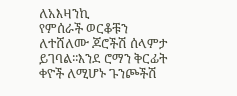ለአእዛንኪ
የምሰራች ወርቆቹን ለተሸለሙ ጆሮችሽ ሰላምታ ይገባል፡፡እንደ ሮማን ቅርፊት ቀዮች ለሚሆኑ ጉንጮችሽ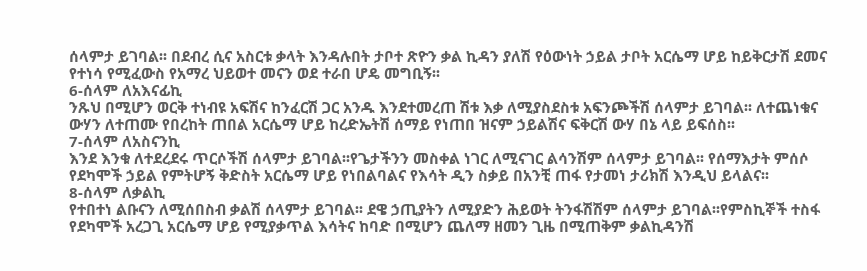ሰላምታ ይገባል፡፡ በደብረ ሲና አስርቱ ቃላት እንዳሉበት ታቦተ ጽዮን ቃል ኪዳን ያለሽ የዕውነት ኃይል ታቦት አርሴማ ሆይ ከይቅርታሽ ደመና የተነሳ የሚፈውስ የአማረ ህይወተ መናን ወደ ተራበ ሆዴ መግቢኝ፡፡
6-ሰላም ለአእናፊኪ
ንጹህ በሚሆን ወርቅ ተነብዩ አፍሽና ከንፈርሽ ጋር አንዱ እንደተመረጠ ሽቱ እቃ ለሚያስደስቱ አፍንጮችሽ ሰላምታ ይገባል፡፡ ለተጨነቁና ውሃን ለተጠሙ የበረከት ጠበል አርሴማ ሆይ ከረድኤትሽ ሰማይ የነጠበ ዝናም ኃይልሽና ፍቅርሽ ውሃ በኔ ላይ ይፍሰስ፡፡
7-ሰላም ለአስናንኪ
እንደ እንቁ ለተደረደሩ ጥርሶችሽ ሰላምታ ይገባል፡፡የጌታችንን መስቀል ነገር ለሚናገር ልሳንሽም ሰላምታ ይገባል፡፡ የሰማእታት ምሰሶ የደካሞች ኃይል የምትሆኝ ቅድስት አርሴማ ሆይ የነበልባልና የእሳት ዲን ስቃይ በአንቺ ጠፋ የታመነ ታሪክሽ እንዲህ ይላልና፡፡
8-ሰላም ለቃልኪ
የተበተነ ልቡናን ለሚሰበስብ ቃልሽ ሰላምታ ይገባል፡፡ ደዌ ኃጢያትን ለሚያድን ሕይወት ትንፋሽሽም ሰላምታ ይገባል፡፡የምስኪኞች ተስፋ የደካሞች አረጋጊ አርሴማ ሆይ የሚያቃጥል እሳትና ከባድ በሚሆን ጨለማ ዘመን ጊዜ በሚጠቅም ቃልኪዳንሽ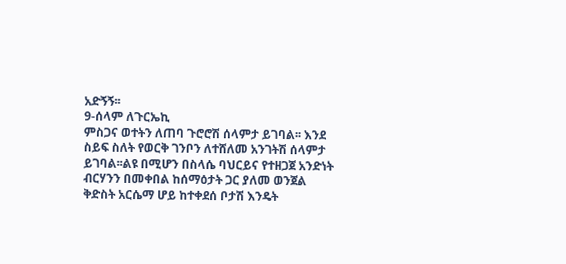አድኝኝ፡፡
9-ሰላም ለጉርኤኪ
ምስጋና ወተትን ለጠባ ጉሮሮሽ ሰላምታ ይገባል፡፡ እንደ ስይፍ ስለት የወርቅ ገንቦን ለተሸለመ አንገትሽ ሰላምታ ይገባል፡፡ልዩ በሚሆን በስላሴ ባህርይና የተዘጋጀ አንድነት ብርሃንን በመቀበል ከሰማዕታት ጋር ያለመ ወንጀል ቅድስት አርሴማ ሆይ ከተቀደሰ ቦታሽ እንዴት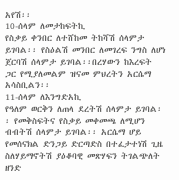አየሽ፡፡
10-ሰላም ለመታከፍትኪ
የስቃይ ቀንበር ለተሸከመ ትከሻሽ ሰላምታ ይገባል፡፡ የስዕልሽ መንበር ለመገረፍ ንግስ ለሆነ ጀርባሽ ሰላምታ ይገባል፡፡በረሃውን ከእረፍት ጋር የሚያለመልም ዝናመ ምህረትን አርሴማ አሳስቢልን፡፡
11-ሰላም ለእንግድአኪ
የዓለም ወርቅን ለጠላ ደረትሽ ሰላምታ ይገባል፡፡ የመቅስፍትና የስቃይ መቀመጫ ለሚሆን ብብትሽ ሰላምታ ይገባል፡፡ አርሴማ ሆይ የመሰናክል ድንጋይ ድርጣድስ በተፈታተነሽ ጊዜ ስለሃይማኖትሽ ያዕቆባዊ መጽሃፍን ትገልጭለት ዘንድ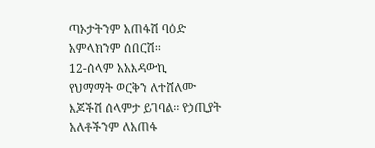ጣኦታትንም አጠፋሽ ባዕድ አምላክንም ሰበርሽ፡፡
12-ሰላም አአእዳውኪ
የህማማት ወርቅን ለተሸለሙ እጆችሽ ሰላምታ ይገባል፡፡ የኃጢያት አለቶችንም ለአጠፋ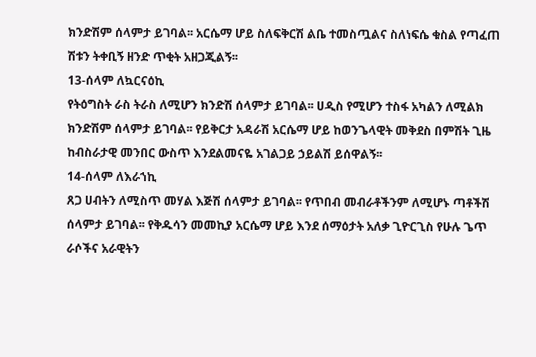ክንድሽም ሰላምታ ይገባል፡፡ አርሴማ ሆይ ስለፍቅርሽ ልቤ ተመስጧልና ስለነፍሴ ቁስል የጣፈጠ ሽቱን ትቀቢኝ ዘንድ ጥቂት አዘጋጂልኝ፡፡
13-ሰላም ለኳርናዕኪ
የትዕግስት ራስ ትራስ ለሚሆን ክንድሽ ሰላምታ ይገባል፡፡ ሀዲስ የሚሆን ተስፋ አካልን ለሚልክ ክንድሽም ሰላምታ ይገባል፡፡ የይቅርታ አዳራሽ አርሴማ ሆይ ከወንጌላዊት መቅደስ በምሽት ጊዜ ከብስራታዊ መንበር ውስጥ እንደልመናዬ አገልጋይ ኃይልሽ ይሰዋልኝ፡፡
14-ሰላም ለእራኀኪ
ጸጋ ሀብትን ለሚስጥ መሃል እጅሽ ሰላምታ ይገባል፡፡ የጥበብ መብራቶችንም ለሚሆኑ ጣቶችሽ ሰላምታ ይገባል፡፡ የቅዱሳን መመኪያ አርሴማ ሆይ እንደ ሰማዕታት አለቃ ጊዮርጊስ የሁሉ ጌጥ ራሶችና አራዊትን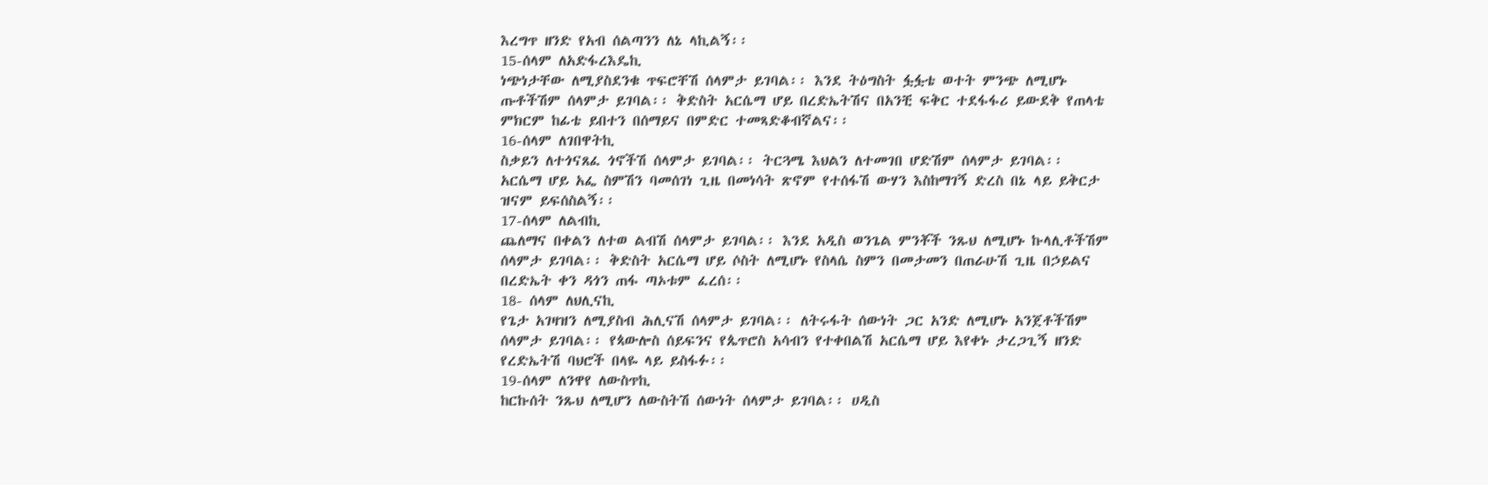እረግጥ ዘንድ የአብ ሰልጣንን ለኔ ላኪልኝ፡፡
15-ሰላም ለአድፋረእዴኪ
ነጭነታቸው ለሚያስደንቁ ጥፍሮቸሽ ሰላምታ ይገባል፡፡ እንደ ትዕግስት ፏፏቴ ወተት ምንጭ ለሚሆኑ ጡቶችሽም ሰላምታ ይገባል፡፡ ቅድስት አርሴማ ሆይ በረድኤትሽና በአንቺ ፍቅር ተደፋፋሪ ይውደቅ የጠላቴ ምክርም ከፊቴ ይበተን በሰማይና በምድር ተመጻድቆብኛልና፡፡
16-ሰላም ለገበዋትኪ
ስቃይን ለተጎናጸፈ ጎኖችሽ ሰላምታ ይገባል፡፡ ትርጓሜ እህልን ለተመገበ ሆድሽም ሰላምታ ይገባል፡፡ አርሴማ ሆይ አፌ ስምሽን ባመሰገነ ጊዜ በመነሳት ጽኖም የተሰፋሽ ውሃን እስከማገኝ ድረስ በኔ ላይ ይቅርታ ዝናም ይፍሰስልኝ፡፡
17-ሰላም ለልብኪ
ጨለማና በቀልን ለተወ ልብሽ ሰላምታ ይገባል፡፡ እንደ አዲስ ወንጌል ምንቾች ንጹህ ለሚሆኑ ኩላሊቶችሽም ሰላምታ ይገባል፡፡ ቅድስት አርሴማ ሆይ ሶስት ለሚሆኑ የስላሴ ስምን በመታመን በጠራሁሽ ጊዜ በኃይልና በረድኤት ቀን ዳጎን ጠፋ ጣኦቱም ፈረሰ፡፡
18- ሰላም ለህሊናኪ
የጌታ አገዛዝን ለሚያስብ ሕሊናሽ ሰላምታ ይገባል፡፡ ለትሩፋት ሰውነት ጋር አንድ ለሚሆኑ አንጀቶችሽም ሰላምታ ይገባል፡፡ የጳውሎስ ሰይፍንና የጴጥሮስ አሳብን የተቀበልሽ አርሴማ ሆይ እየቀኑ ታረጋጊኝ ዘንድ የረድኤትሽ ባህሮች በላዬ ላይ ይስፋፉ፡፡
19-ሰላም ለንዋየ ለውስጥኪ
ከርኩሰት ንጹህ ለሚሆን ለውስትሽ ሰውነት ሰላምታ ይገባል፡፡ ሀዲስ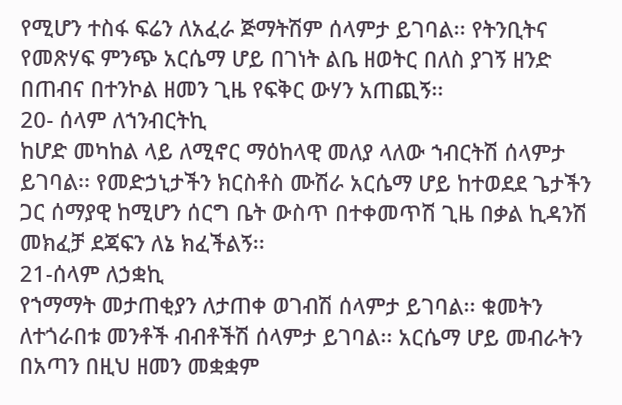የሚሆን ተስፋ ፍሬን ለአፈራ ጅማትሽም ሰላምታ ይገባል፡፡ የትንቢትና የመጽሃፍ ምንጭ አርሴማ ሆይ በገነት ልቤ ዘወትር በለስ ያገኝ ዘንድ በጠብና በተንኮል ዘመን ጊዜ የፍቅር ውሃን አጠጪኝ፡፡
20- ሰላም ለኀንብርትኪ
ከሆድ መካከል ላይ ለሚኖር ማዕከላዊ መለያ ላለው ኀብርትሽ ሰላምታ ይገባል፡፡ የመድኃኒታችን ክርስቶስ ሙሽራ አርሴማ ሆይ ከተወደደ ጌታችን ጋር ሰማያዊ ከሚሆን ሰርግ ቤት ውስጥ በተቀመጥሽ ጊዜ በቃል ኪዳንሽ መክፈቻ ደጃፍን ለኔ ክፈችልኝ፡፡
21-ሰላም ለኃቋኪ
የኀማማት መታጠቂያን ለታጠቀ ወገብሽ ሰላምታ ይገባል፡፡ ቁመትን ለተጎራበቱ መንቶች ብብቶችሽ ሰላምታ ይገባል፡፡ አርሴማ ሆይ መብራትን በአጣን በዚህ ዘመን መቋቋም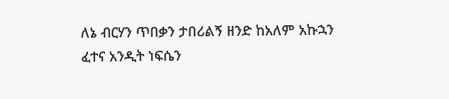ለኔ ብርሃን ጥበቃን ታበሪልኝ ዘንድ ከአለም አኩኋን ፈተና አንዲት ነፍሴን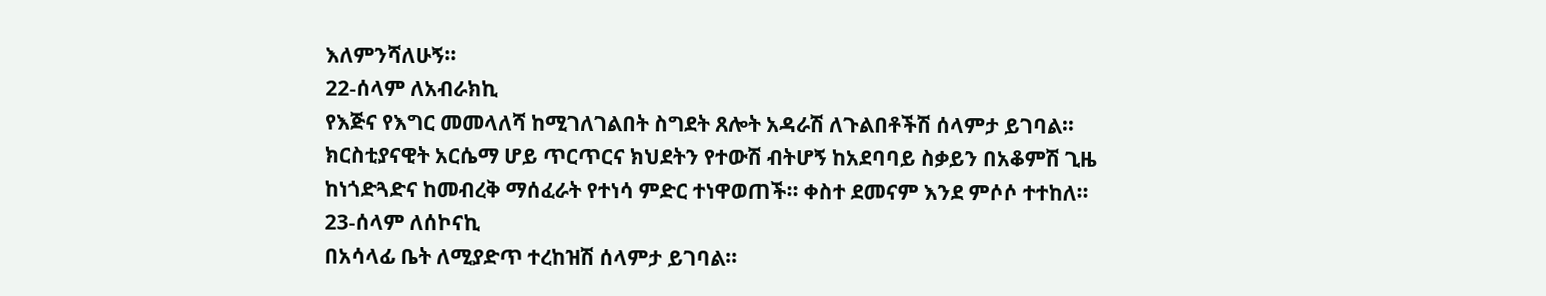እለምንሻለሁኝ፡፡
22-ሰላም ለአብራክኪ
የእጅና የእግር መመላለሻ ከሚገለገልበት ስግደት ጸሎት አዳራሽ ለጉልበቶችሽ ሰላምታ ይገባል፡፡ ክርስቲያናዊት አርሴማ ሆይ ጥርጥርና ክህደትን የተውሽ ብትሆኝ ከአደባባይ ስቃይን በአቆምሽ ጊዜ ከነጎድጓድና ከመብረቅ ማሰፈራት የተነሳ ምድር ተነዋወጠች፡፡ ቀስተ ደመናም እንደ ምሶሶ ተተከለ፡፡
23-ሰላም ለሰኮናኪ
በአሳላፊ ቤት ለሚያድጥ ተረከዝሽ ሰላምታ ይገባል፡፡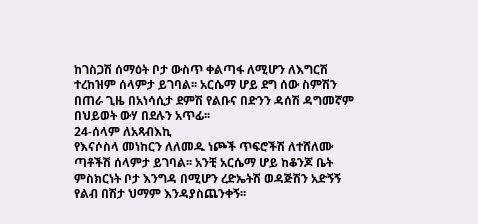ከገስጋሽ ሰማዕት ቦታ ውስጥ ቀልጣፋ ለሚሆን ለእግርሽ ተረከዝም ሰላምታ ይገባል፡፡ አርሴማ ሆይ ደግ ሰው ስምሽን በጠራ ጊዜ በአነሳሲታ ደምሽ የልቡና በድንን ዳሰሽ ዳግመኛም በህይወት ውሃ በደሉን አጥፊ፡፡
24-ሰላም ለአጻብእኪ
የእናሶስላ መነከርን ለለመዱ ነጮች ጥፍሮችሽ ለተሸለሙ ጣቶችሽ ሰላምታ ይገባል፡፡ አንቺ አርሴማ ሆይ ከቆንጆ ቤት ምስክርነት ቦታ እንግዳ በሚሆን ረድኤትሽ ወዳጅሽን አድኝኝ የልብ በሽታ ህማም እንዳያስጨንቀኝ፡፡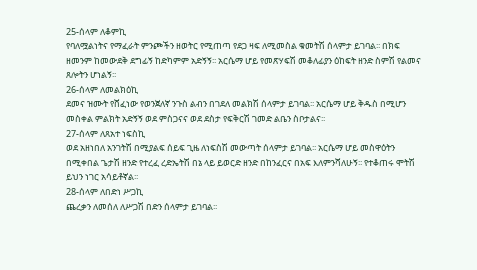25-ሰላም ለቆምኪ
የባለሟልነትና የማፈራት ምንጮችን ዘወትር የሚጠጣ የደጋ ዛፍ ለሚመስል ቁመትሽ ሰላምታ ይገባል፡፡ በክፍ ዘመንም ከመውደቅ ደግፊኝ ከድካምም አድኝኝ፡፡ አርሴማ ሆይ የመጽሃፍሽ መቆለፊያን ዕከፍት ዘንድ ስምሽ የልመና ጸሎትን ሆነልኝ፡፡
26-ሰላም ለመልክዕኪ
ደመና ዝሙት የሸፈነው የወንጀለኛ ንጉስ ልብን በገደለ መልክሽ ሰላምታ ይገባል፡፡ አርሴማ ሆይ ቅዱስ በሚሆን መስቀል ምልክት አድኝኝ ወደ ምስጋናና ወደ ደስታ የፍቅርሽ ገመድ ልቤን ስቦታልና፡፡
27-ሰላም ለጸአተ ነፍስኪ
ወደ አዘነበለ አንገትሽ በሚያልፍ ሰይፍ ጊዜ ለነፍስሽ መውጣት ሰላምታ ይገባል፡፡ አርሴማ ሆይ መስዋዕትን በሚቀበል ጌታሽ ዘንድ የተረፈ ረድኤትሽ በኔ ላይ ይወርድ ዘንድ በከንፈርና በአፍ እለምንሻለሁኝ፡፡ የተቆጠሩ ሞትሽ ይህን ነገር አሳይቶኛል፡፡
28-ሰላም ለበድነ ሥጋኪ
ጨረቃን ለመሰለ ለሥጋሽ በድን ሰላምታ ይገባል፡፡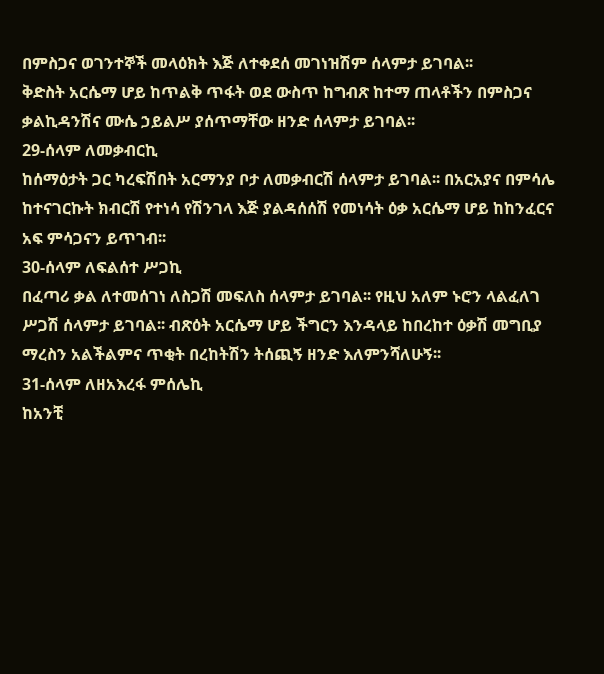በምስጋና ወገንተኞች መላዕክት እጅ ለተቀደሰ መገነዝሽም ሰላምታ ይገባል፡፡
ቅድስት አርሴማ ሆይ ከጥልቅ ጥፋት ወደ ውስጥ ከግብጽ ከተማ ጠላቶችን በምስጋና ቃልኪዳንሽና ሙሴ ኃይልሥ ያሰጥማቸው ዘንድ ሰላምታ ይገባል፡፡
29-ሰላም ለመቃብርኪ
ከሰማዕታት ጋር ካረፍሽበት አርማንያ ቦታ ለመቃብርሽ ሰላምታ ይገባል፡፡ በአርአያና በምሳሌ ከተናገርኩት ክብርሽ የተነሳ የሽንገላ እጅ ያልዳሰሰሽ የመነሳት ዕቃ አርሴማ ሆይ ከከንፈርና አፍ ምሳጋናን ይጥገብ፡፡
30-ሰላም ለፍልሰተ ሥጋኪ
በፈጣሪ ቃል ለተመሰገነ ለስጋሽ መፍለስ ሰላምታ ይገባል፡፡ የዚህ አለም ኑሮን ላልፈለገ ሥጋሽ ሰላምታ ይገባል፡፡ ብጽዕት አርሴማ ሆይ ችግርን እንዳላይ ከበረከተ ዕቃሽ መግቢያ ማረስን አልችልምና ጥቂት በረከትሽን ትሰጪኝ ዘንድ እለምንሻለሁኝ፡፡
31-ሰላም ለዘአእረፋ ምሰሌኪ
ከአንቺ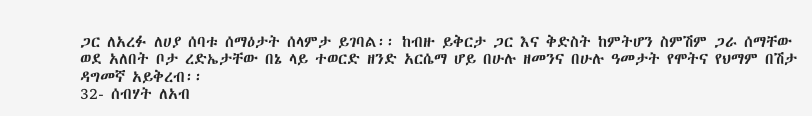ጋር ለአረፉ ለሀያ ሰባቱ ሰማዕታት ሰላምታ ይገባል፡፡ ከብዙ ይቅርታ ጋር እና ቅድስት ከምትሆን ስምሽም ጋራ ሰማቸው ወደ አለበት ቦታ ረድኤታቸው በኔ ላይ ተወርድ ዘንድ አርሴማ ሆይ በሁሉ ዘመንና በሁሉ ዓመታት የሞትና የህማም በሽታ ዳግመኛ አይቅረብ፡፡
32- ሰብሃት ለአብ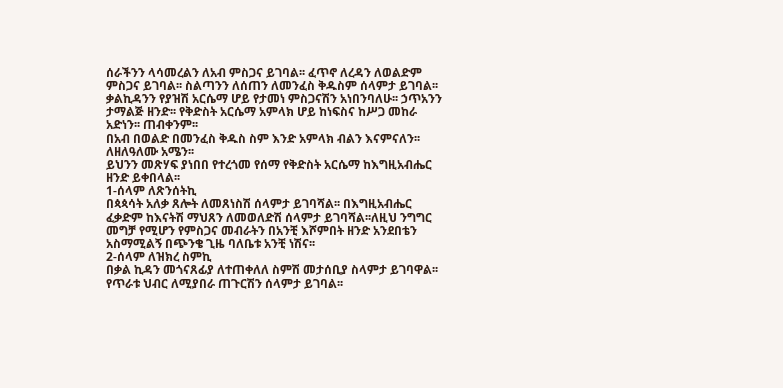ሰራችንን ላሳመረልን ለአብ ምስጋና ይገባል፡፡ ፈጥኖ ለረዳን ለወልድም ምስጋና ይገባል፡፡ ስልጣንን ለሰጠን ለመንፈስ ቅዱስም ሰላምታ ይገባል፡፡ ቃልኪዳንን የያዝሽ አርሴማ ሆይ የታመነ ምስጋናሽን አነበንባለሁ፡፡ ኃጥአንን ታማልጅ ዘንድ፡፡ የቅድስት አርሴማ አምላክ ሆይ ከነፍስና ከሥጋ መከራ አድነን፡፡ ጠብቀንም፡፡
በአብ በወልድ በመንፈስ ቅዱስ ስም እንድ አምላክ ብልን እናምናለን፡፡ ለዘለዓለሙ አሜን፡፡
ይህንን መጽሃፍ ያነበበ የተረጎመ የሰማ የቅድስት አርሴማ ከእግዚአብሔር ዘንድ ይቀበላል፡፡
1-ሰላም ለጽንሰትኪ
በጳጳሳት አለቃ ጸሎት ለመጸነስሽ ሰላምታ ይገባሻል፡፡ በእግዚአብሔር ፈቃድም ከእናትሽ ማህጸን ለመወለድሽ ሰላምታ ይገባሻል፡፡ለዚህ ንግግር መግቻ የሚሆን የምስጋና መብራትን በአንቺ እሾምበት ዘንድ አንደበቴን አስማሚልኝ በጭንቄ ጊዜ ባለቤቱ አንቺ ነሽና፡፡
2-ሰላም ለዝክረ ስምኪ
በቃል ኪዳን መጎናጸፊያ ለተጠቀለለ ስምሽ መታሰቢያ ስላምታ ይገባዋል፡፡ የጥራቱ ህብር ለሚያበራ ጠጉርሽን ሰላምታ ይገባል፡፡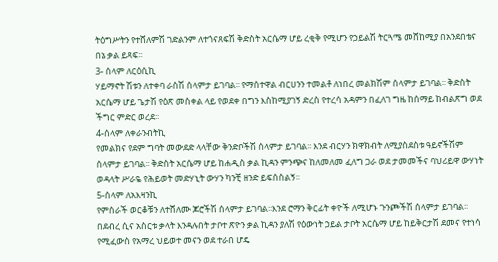ትዕግሥትን የተሸለምሽ ገድልንም ለተጎናጸፍሽ ቅድስት አርሴማ ሆይ ረቂቅ የሚሆን የኃይልሽ ትርጓሜ መሸከሚያ በአንደበቴና በኔ ቃል ይጻፍ፡፡
3- ሰላም ለርዕሲኪ
ሃይማኖት ሽቱን ለተቀባ ራስሽ ሰላምታ ይገባል፡፡ የማሰተዋል ብርሀንን ተመልቶ ለነበረ መልክሽም ሰላምታ ይገባል፡፡ ቅድስት አርሴማ ሆይ ጌታሽ የዕጽ መስቀል ላይ የወደቀ በግን እስከሚያገኝ ድረስ የተረሳ አዳምን በፈለገ ግዜ ከሰማይ ከብልጽግ ወደ ችግር ምድር ወረደ፡፡
4-ሰላም ለቀራንብትኪ
የመልክና የደም ግባት መውደድ ላላቸው ቅንድቦችሽ ሰላምታ ይገባል፡፡ እንደ ብርሃን ክዋክብት ለሚያስደስቱ ዓይኖችሽም ሰላምታ ይገባል፡፡ ቅድስት አርሴማ ሆይ ከሐዲስ ቃል ኪዳን ምንጭና ከለመለመ ፈለግ ጋራ ወደ ታመመችና ባህሪይዋ ውሃነት ወዳላት ሥራዬ የሕይወት መድሃኒት ውሃን ካንቺ ዘንድ ይፍሰስልኝ፡፡
5-ሰላም ለአእዛንኪ
የምሰራች ወርቆቹን ለተሸለሙ ጆሮችሽ ሰላምታ ይገባል፡፡እንደ ሮማን ቅርፊት ቀዮች ለሚሆኑ ጉንጮችሽ ሰላምታ ይገባል፡፡ በደብረ ሲና አስርቱ ቃላት እንዳሉበት ታቦተ ጽዮን ቃል ኪዳን ያለሽ የዕውነት ኃይል ታቦት አርሴማ ሆይ ከይቅርታሽ ደመና የተነሳ የሚፈውስ የአማረ ህይወተ መናን ወደ ተራበ ሆዴ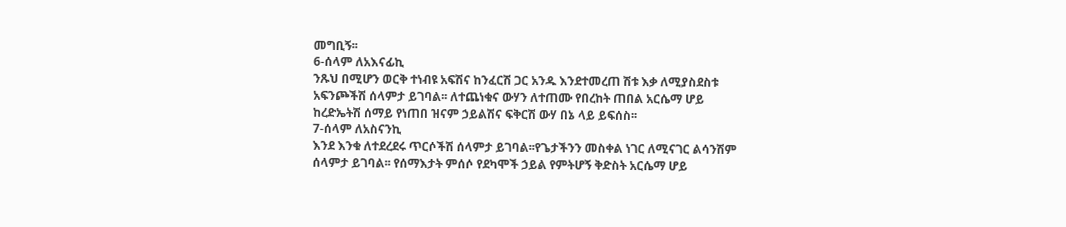መግቢኝ፡፡
6-ሰላም ለአእናፊኪ
ንጹህ በሚሆን ወርቅ ተነብዩ አፍሽና ከንፈርሽ ጋር አንዱ እንደተመረጠ ሽቱ እቃ ለሚያስደስቱ አፍንጮችሽ ሰላምታ ይገባል፡፡ ለተጨነቁና ውሃን ለተጠሙ የበረከት ጠበል አርሴማ ሆይ ከረድኤትሽ ሰማይ የነጠበ ዝናም ኃይልሽና ፍቅርሽ ውሃ በኔ ላይ ይፍሰስ፡፡
7-ሰላም ለአስናንኪ
እንደ እንቁ ለተደረደሩ ጥርሶችሽ ሰላምታ ይገባል፡፡የጌታችንን መስቀል ነገር ለሚናገር ልሳንሽም ሰላምታ ይገባል፡፡ የሰማእታት ምሰሶ የደካሞች ኃይል የምትሆኝ ቅድስት አርሴማ ሆይ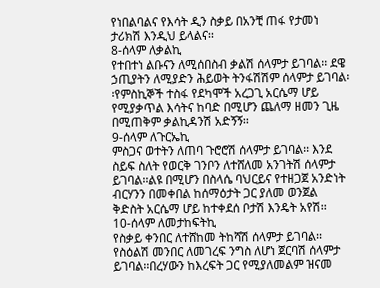የነበልባልና የእሳት ዲን ስቃይ በአንቺ ጠፋ የታመነ ታሪክሽ እንዲህ ይላልና፡፡
8-ሰላም ለቃልኪ
የተበተነ ልቡናን ለሚሰበስብ ቃልሽ ሰላምታ ይገባል፡፡ ደዌ ኃጢያትን ለሚያድን ሕይወት ትንፋሽሽም ሰላምታ ይገባል፡፡የምስኪኞች ተስፋ የደካሞች አረጋጊ አርሴማ ሆይ የሚያቃጥል እሳትና ከባድ በሚሆን ጨለማ ዘመን ጊዜ በሚጠቅም ቃልኪዳንሽ አድኝኝ፡፡
9-ሰላም ለጉርኤኪ
ምስጋና ወተትን ለጠባ ጉሮሮሽ ሰላምታ ይገባል፡፡ እንደ ስይፍ ስለት የወርቅ ገንቦን ለተሸለመ አንገትሽ ሰላምታ ይገባል፡፡ልዩ በሚሆን በስላሴ ባህርይና የተዘጋጀ አንድነት ብርሃንን በመቀበል ከሰማዕታት ጋር ያለመ ወንጀል ቅድስት አርሴማ ሆይ ከተቀደሰ ቦታሽ እንዴት አየሽ፡፡
10-ሰላም ለመታከፍትኪ
የስቃይ ቀንበር ለተሸከመ ትከሻሽ ሰላምታ ይገባል፡፡ የስዕልሽ መንበር ለመገረፍ ንግስ ለሆነ ጀርባሽ ሰላምታ ይገባል፡፡በረሃውን ከእረፍት ጋር የሚያለመልም ዝናመ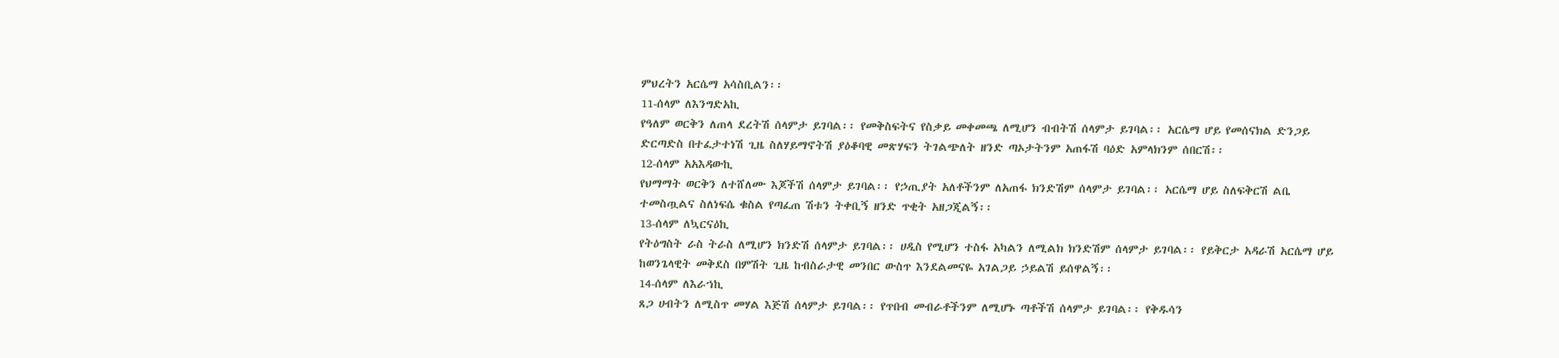ምህረትን አርሴማ አሳስቢልን፡፡
11-ሰላም ለእንግድአኪ
የዓለም ወርቅን ለጠላ ደረትሽ ሰላምታ ይገባል፡፡ የመቅስፍትና የስቃይ መቀመጫ ለሚሆን ብብትሽ ሰላምታ ይገባል፡፡ አርሴማ ሆይ የመሰናክል ድንጋይ ድርጣድስ በተፈታተነሽ ጊዜ ስለሃይማኖትሽ ያዕቆባዊ መጽሃፍን ትገልጭለት ዘንድ ጣኦታትንም አጠፋሽ ባዕድ አምላክንም ሰበርሽ፡፡
12-ሰላም አአእዳውኪ
የህማማት ወርቅን ለተሸለሙ እጆችሽ ሰላምታ ይገባል፡፡ የኃጢያት አለቶችንም ለአጠፋ ክንድሽም ሰላምታ ይገባል፡፡ አርሴማ ሆይ ስለፍቅርሽ ልቤ ተመስጧልና ስለነፍሴ ቁስል የጣፈጠ ሽቱን ትቀቢኝ ዘንድ ጥቂት አዘጋጂልኝ፡፡
13-ሰላም ለኳርናዕኪ
የትዕግስት ራስ ትራስ ለሚሆን ክንድሽ ሰላምታ ይገባል፡፡ ሀዲስ የሚሆን ተስፋ አካልን ለሚልክ ክንድሽም ሰላምታ ይገባል፡፡ የይቅርታ አዳራሽ አርሴማ ሆይ ከወንጌላዊት መቅደስ በምሽት ጊዜ ከብስራታዊ መንበር ውስጥ እንደልመናዬ አገልጋይ ኃይልሽ ይሰዋልኝ፡፡
14-ሰላም ለእራኀኪ
ጸጋ ሀብትን ለሚስጥ መሃል እጅሽ ሰላምታ ይገባል፡፡ የጥበብ መብራቶችንም ለሚሆኑ ጣቶችሽ ሰላምታ ይገባል፡፡ የቅዱሳን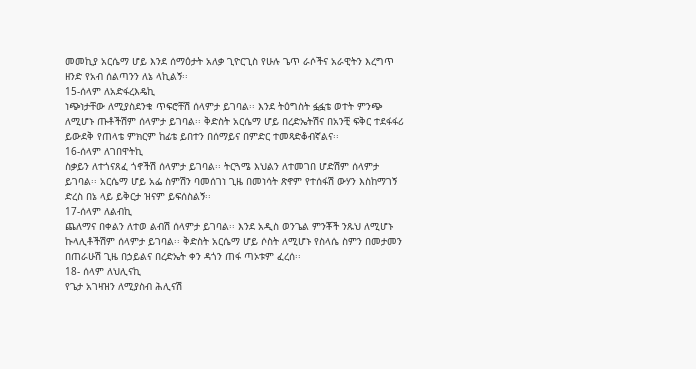መመኪያ አርሴማ ሆይ እንደ ሰማዕታት አለቃ ጊዮርጊስ የሁሉ ጌጥ ራሶችና አራዊትን እረግጥ ዘንድ የአብ ሰልጣንን ለኔ ላኪልኝ፡፡
15-ሰላም ለአድፋረእዴኪ
ነጭነታቸው ለሚያስደንቁ ጥፍሮቸሽ ሰላምታ ይገባል፡፡ እንደ ትዕግስት ፏፏቴ ወተት ምንጭ ለሚሆኑ ጡቶችሽም ሰላምታ ይገባል፡፡ ቅድስት አርሴማ ሆይ በረድኤትሽና በአንቺ ፍቅር ተደፋፋሪ ይውደቅ የጠላቴ ምክርም ከፊቴ ይበተን በሰማይና በምድር ተመጻድቆብኛልና፡፡
16-ሰላም ለገበዋትኪ
ስቃይን ለተጎናጸፈ ጎኖችሽ ሰላምታ ይገባል፡፡ ትርጓሜ እህልን ለተመገበ ሆድሽም ሰላምታ ይገባል፡፡ አርሴማ ሆይ አፌ ስምሽን ባመሰገነ ጊዜ በመነሳት ጽኖም የተሰፋሽ ውሃን እስከማገኝ ድረስ በኔ ላይ ይቅርታ ዝናም ይፍሰስልኝ፡፡
17-ሰላም ለልብኪ
ጨለማና በቀልን ለተወ ልብሽ ሰላምታ ይገባል፡፡ እንደ አዲስ ወንጌል ምንቾች ንጹህ ለሚሆኑ ኩላሊቶችሽም ሰላምታ ይገባል፡፡ ቅድስት አርሴማ ሆይ ሶስት ለሚሆኑ የስላሴ ስምን በመታመን በጠራሁሽ ጊዜ በኃይልና በረድኤት ቀን ዳጎን ጠፋ ጣኦቱም ፈረሰ፡፡
18- ሰላም ለህሊናኪ
የጌታ አገዛዝን ለሚያስብ ሕሊናሽ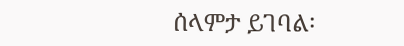ሰላምታ ይገባል፡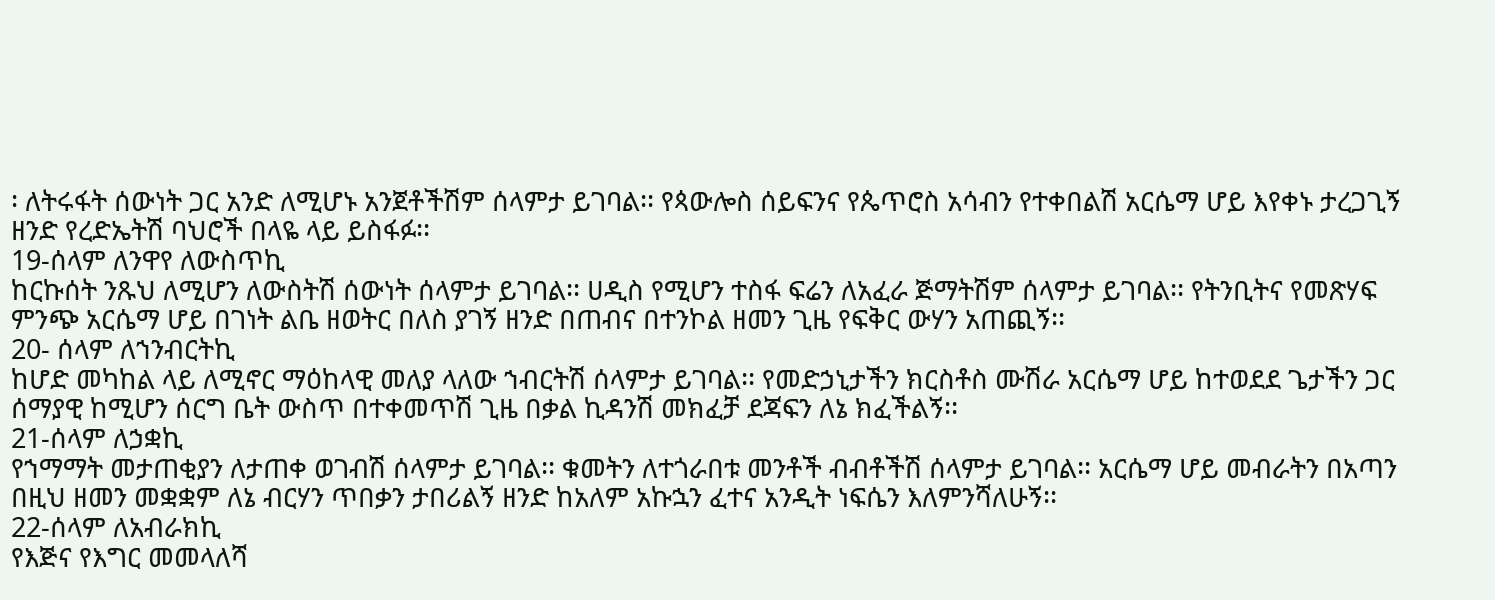፡ ለትሩፋት ሰውነት ጋር አንድ ለሚሆኑ አንጀቶችሽም ሰላምታ ይገባል፡፡ የጳውሎስ ሰይፍንና የጴጥሮስ አሳብን የተቀበልሽ አርሴማ ሆይ እየቀኑ ታረጋጊኝ ዘንድ የረድኤትሽ ባህሮች በላዬ ላይ ይስፋፉ፡፡
19-ሰላም ለንዋየ ለውስጥኪ
ከርኩሰት ንጹህ ለሚሆን ለውስትሽ ሰውነት ሰላምታ ይገባል፡፡ ሀዲስ የሚሆን ተስፋ ፍሬን ለአፈራ ጅማትሽም ሰላምታ ይገባል፡፡ የትንቢትና የመጽሃፍ ምንጭ አርሴማ ሆይ በገነት ልቤ ዘወትር በለስ ያገኝ ዘንድ በጠብና በተንኮል ዘመን ጊዜ የፍቅር ውሃን አጠጪኝ፡፡
20- ሰላም ለኀንብርትኪ
ከሆድ መካከል ላይ ለሚኖር ማዕከላዊ መለያ ላለው ኀብርትሽ ሰላምታ ይገባል፡፡ የመድኃኒታችን ክርስቶስ ሙሽራ አርሴማ ሆይ ከተወደደ ጌታችን ጋር ሰማያዊ ከሚሆን ሰርግ ቤት ውስጥ በተቀመጥሽ ጊዜ በቃል ኪዳንሽ መክፈቻ ደጃፍን ለኔ ክፈችልኝ፡፡
21-ሰላም ለኃቋኪ
የኀማማት መታጠቂያን ለታጠቀ ወገብሽ ሰላምታ ይገባል፡፡ ቁመትን ለተጎራበቱ መንቶች ብብቶችሽ ሰላምታ ይገባል፡፡ አርሴማ ሆይ መብራትን በአጣን በዚህ ዘመን መቋቋም ለኔ ብርሃን ጥበቃን ታበሪልኝ ዘንድ ከአለም አኩኋን ፈተና አንዲት ነፍሴን እለምንሻለሁኝ፡፡
22-ሰላም ለአብራክኪ
የእጅና የእግር መመላለሻ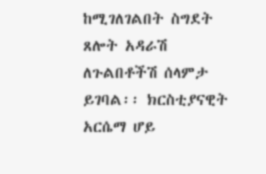ከሚገለገልበት ስግደት ጸሎት አዳራሽ ለጉልበቶችሽ ሰላምታ ይገባል፡፡ ክርስቲያናዊት አርሴማ ሆይ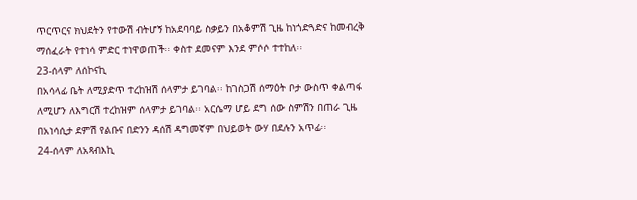ጥርጥርና ክህደትን የተውሽ ብትሆኝ ከአደባባይ ስቃይን በአቆምሽ ጊዜ ከነጎድጓድና ከመብረቅ ማሰፈራት የተነሳ ምድር ተነዋወጠች፡፡ ቀስተ ደመናም እንደ ምሶሶ ተተከለ፡፡
23-ሰላም ለሰኮናኪ
በአሳላፊ ቤት ለሚያድጥ ተረከዝሽ ሰላምታ ይገባል፡፡ ከገስጋሽ ሰማዕት ቦታ ውስጥ ቀልጣፋ ለሚሆን ለእግርሽ ተረከዝም ሰላምታ ይገባል፡፡ አርሴማ ሆይ ደግ ሰው ስምሽን በጠራ ጊዜ በአነሳሲታ ደምሽ የልቡና በድንን ዳሰሽ ዳግመኛም በህይወት ውሃ በደሉን አጥፊ፡፡
24-ሰላም ለአጻብእኪ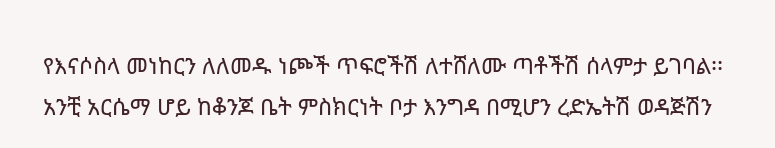የእናሶስላ መነከርን ለለመዱ ነጮች ጥፍሮችሽ ለተሸለሙ ጣቶችሽ ሰላምታ ይገባል፡፡ አንቺ አርሴማ ሆይ ከቆንጆ ቤት ምስክርነት ቦታ እንግዳ በሚሆን ረድኤትሽ ወዳጅሽን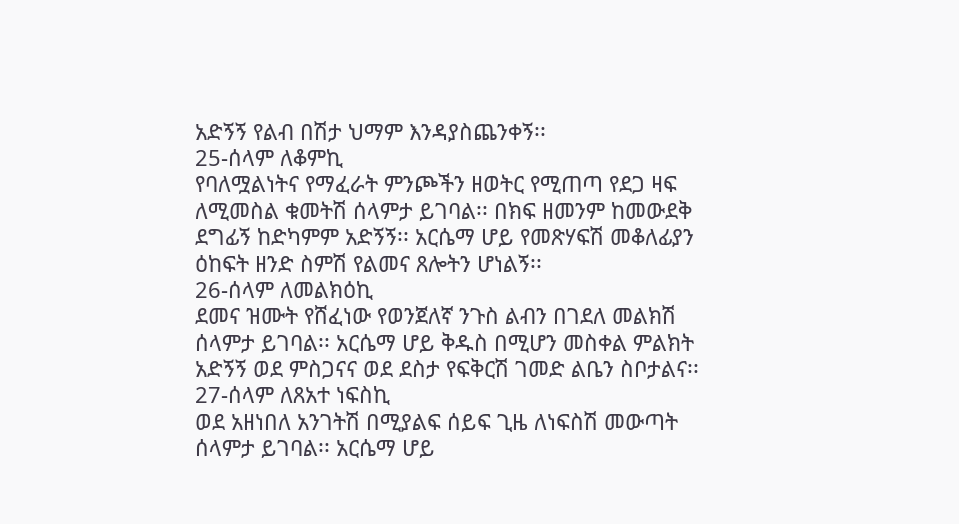አድኝኝ የልብ በሽታ ህማም እንዳያስጨንቀኝ፡፡
25-ሰላም ለቆምኪ
የባለሟልነትና የማፈራት ምንጮችን ዘወትር የሚጠጣ የደጋ ዛፍ ለሚመስል ቁመትሽ ሰላምታ ይገባል፡፡ በክፍ ዘመንም ከመውደቅ ደግፊኝ ከድካምም አድኝኝ፡፡ አርሴማ ሆይ የመጽሃፍሽ መቆለፊያን ዕከፍት ዘንድ ስምሽ የልመና ጸሎትን ሆነልኝ፡፡
26-ሰላም ለመልክዕኪ
ደመና ዝሙት የሸፈነው የወንጀለኛ ንጉስ ልብን በገደለ መልክሽ ሰላምታ ይገባል፡፡ አርሴማ ሆይ ቅዱስ በሚሆን መስቀል ምልክት አድኝኝ ወደ ምስጋናና ወደ ደስታ የፍቅርሽ ገመድ ልቤን ስቦታልና፡፡
27-ሰላም ለጸአተ ነፍስኪ
ወደ አዘነበለ አንገትሽ በሚያልፍ ሰይፍ ጊዜ ለነፍስሽ መውጣት ሰላምታ ይገባል፡፡ አርሴማ ሆይ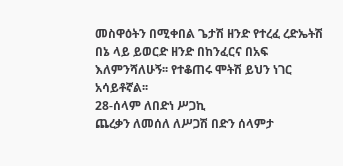መስዋዕትን በሚቀበል ጌታሽ ዘንድ የተረፈ ረድኤትሽ በኔ ላይ ይወርድ ዘንድ በከንፈርና በአፍ እለምንሻለሁኝ፡፡ የተቆጠሩ ሞትሽ ይህን ነገር አሳይቶኛል፡፡
28-ሰላም ለበድነ ሥጋኪ
ጨረቃን ለመሰለ ለሥጋሽ በድን ሰላምታ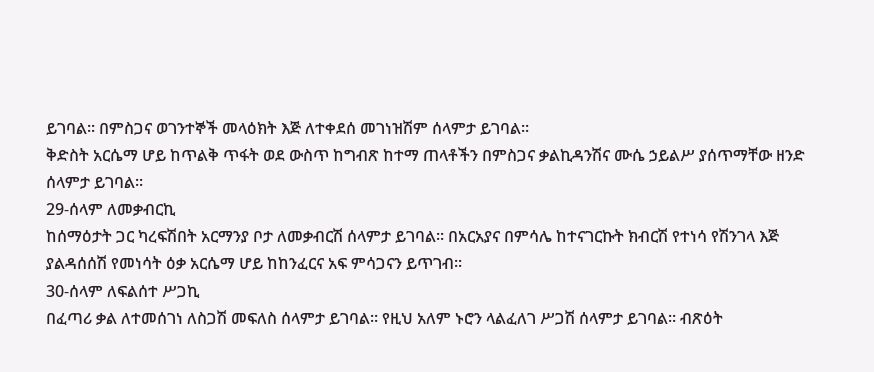ይገባል፡፡ በምስጋና ወገንተኞች መላዕክት እጅ ለተቀደሰ መገነዝሽም ሰላምታ ይገባል፡፡
ቅድስት አርሴማ ሆይ ከጥልቅ ጥፋት ወደ ውስጥ ከግብጽ ከተማ ጠላቶችን በምስጋና ቃልኪዳንሽና ሙሴ ኃይልሥ ያሰጥማቸው ዘንድ ሰላምታ ይገባል፡፡
29-ሰላም ለመቃብርኪ
ከሰማዕታት ጋር ካረፍሽበት አርማንያ ቦታ ለመቃብርሽ ሰላምታ ይገባል፡፡ በአርአያና በምሳሌ ከተናገርኩት ክብርሽ የተነሳ የሽንገላ እጅ ያልዳሰሰሽ የመነሳት ዕቃ አርሴማ ሆይ ከከንፈርና አፍ ምሳጋናን ይጥገብ፡፡
30-ሰላም ለፍልሰተ ሥጋኪ
በፈጣሪ ቃል ለተመሰገነ ለስጋሽ መፍለስ ሰላምታ ይገባል፡፡ የዚህ አለም ኑሮን ላልፈለገ ሥጋሽ ሰላምታ ይገባል፡፡ ብጽዕት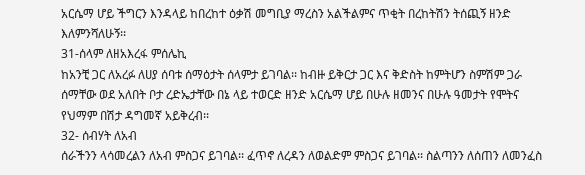አርሴማ ሆይ ችግርን እንዳላይ ከበረከተ ዕቃሽ መግቢያ ማረስን አልችልምና ጥቂት በረከትሽን ትሰጪኝ ዘንድ እለምንሻለሁኝ፡፡
31-ሰላም ለዘአእረፋ ምሰሌኪ
ከአንቺ ጋር ለአረፉ ለሀያ ሰባቱ ሰማዕታት ሰላምታ ይገባል፡፡ ከብዙ ይቅርታ ጋር እና ቅድስት ከምትሆን ስምሽም ጋራ ሰማቸው ወደ አለበት ቦታ ረድኤታቸው በኔ ላይ ተወርድ ዘንድ አርሴማ ሆይ በሁሉ ዘመንና በሁሉ ዓመታት የሞትና የህማም በሽታ ዳግመኛ አይቅረብ፡፡
32- ሰብሃት ለአብ
ሰራችንን ላሳመረልን ለአብ ምስጋና ይገባል፡፡ ፈጥኖ ለረዳን ለወልድም ምስጋና ይገባል፡፡ ስልጣንን ለሰጠን ለመንፈስ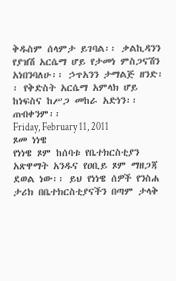ቅዱስም ሰላምታ ይገባል፡፡ ቃልኪዳንን የያዝሽ አርሴማ ሆይ የታመነ ምስጋናሽን አነበንባለሁ፡፡ ኃጥአንን ታማልጅ ዘንድ፡፡ የቅድስት አርሴማ አምላክ ሆይ ከነፍስና ከሥጋ መከራ አድነን፡፡ ጠብቀንም፡፡
Friday, February 11, 2011
ጾመ ነነዌ
የነነዌ ጾም ከሰባቱ የቤተክርስቲያን አጽዋማት አንዱና የዐቢይ ጾም ማዘጋጃ ደወል ነው፡፡ ይህ የነነዌ ሰዎች የንስሐ ታሪክ በቤተክርስቲያናችን በጣም ታላቅ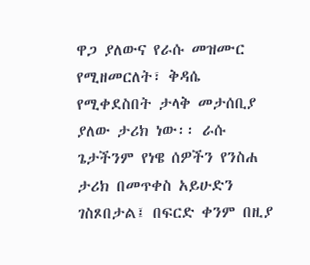ዋጋ ያለውና የራሱ መዝሙር የሚዘመርለት፣ ቅዳሴ የሚቀደስበት ታላቅ መታሰቢያ ያለው ታሪክ ነው፡፡ ራሱ ጌታችንም የነዌ ሰዎችን የንስሐ ታሪክ በመጥቀስ አይሁድን ገስጾበታል፤ በፍርድ ቀንም በዚያ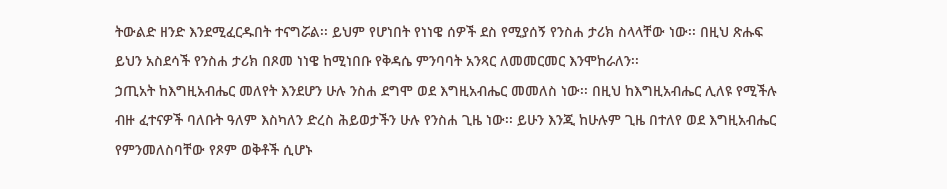ትውልድ ዘንድ እንደሚፈርዱበት ተናግሯል፡፡ ይህም የሆነበት የነነዌ ሰዎች ደስ የሚያሰኝ የንስሐ ታሪክ ስላላቸው ነው፡፡ በዚህ ጽሑፍ ይህን አስደሳች የንስሐ ታሪክ በጾመ ነነዌ ከሚነበቡ የቅዳሴ ምንባባት አንጻር ለመመርመር እንሞከራለን፡፡
ኃጢአት ከእግዚአብሔር መለየት እንደሆን ሁሉ ንስሐ ደግሞ ወደ እግዚአብሔር መመለስ ነው፡፡ በዚህ ከእግዚአብሔር ሊለዩ የሚችሉ ብዙ ፈተናዎች ባለቡት ዓለም እስካለን ድረስ ሕይወታችን ሁሉ የንስሐ ጊዜ ነው፡፡ ይሁን እንጂ ከሁሉም ጊዜ በተለየ ወደ እግዚአብሔር የምንመለስባቸው የጾም ወቅቶች ሲሆኑ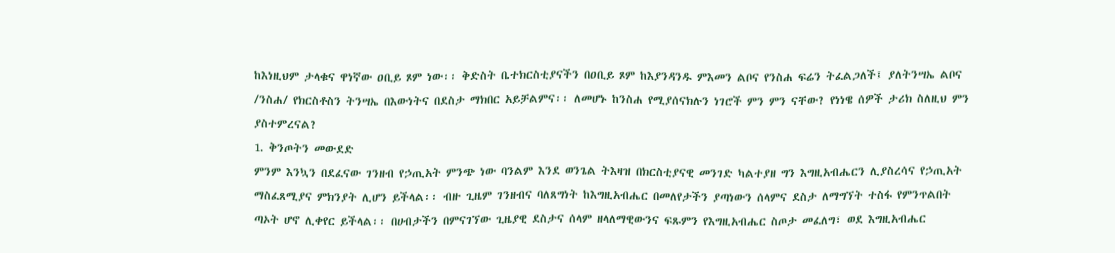ከእነዚህም ታላቁና ዋነኛው ዐቢይ ጾም ነው፡፡ ቅድስት ቤተክርስቲያናችን በዐቢይ ጾም ከእያንዳንዱ ምእመን ልቦና የንስሐ ፍሬን ትፈልጋለች፤ ያለትንሣኤ ልቦና /ንስሐ/ የክርስቶስን ትንሣኤ በእውነትና በደስታ ማክበር አይቻልምና፡፡ ለመሆኑ ከንስሐ የሚያሰናክሉን ነገሮች ምን ምን ናቸው? የነነዌ ሰዎች ታሪክ ስለዚህ ምን ያስተምረናል?
1. ቅንጦትን መውደድ
ምንም እንኳን በደፈናው ገንዘብ የኃጢአት ምንጭ ነው ባንልም እንደ ወንጌል ትእዛዝ በክርስቲያናዊ መንገድ ካልተያዘ ግን እግዚአብሔርን ሊያስረሳና የኃጢአት ማስፈጸሚያና ምክንያት ሊሆን ይችላል፡፡ ብዙ ጊዜም ገንዘብና ባለጸግነት ከእግዚአብሔር በመለየታችን ያጣነውን ሰላምና ደስታ ለማግኘት ተስፋ የምንጥልበት ጣኦት ሆኖ ሊቀየር ይችላል፡፡ በሀብታችን በምናገኘው ጊዜያዊ ደስታና ሰላም ዘላለማዊውንና ፍጹምን የእግዚአብሔር ስጦታ መፈለግ፣ ወደ እግዚአብሔር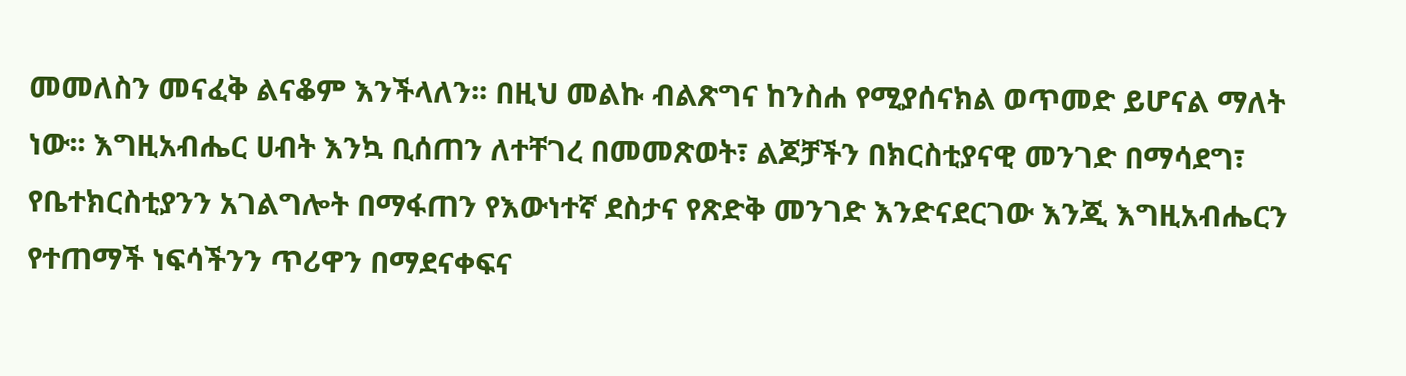መመለስን መናፈቅ ልናቆም እንችላለን፡፡ በዚህ መልኩ ብልጽግና ከንስሐ የሚያሰናክል ወጥመድ ይሆናል ማለት ነው፡፡ እግዚአብሔር ሀብት እንኳ ቢሰጠን ለተቸገረ በመመጽወት፣ ልጆቻችን በክርስቲያናዊ መንገድ በማሳደግ፣ የቤተክርስቲያንን አገልግሎት በማፋጠን የእውነተኛ ደስታና የጽድቅ መንገድ እንድናደርገው እንጂ እግዚአብሔርን የተጠማች ነፍሳችንን ጥሪዋን በማደናቀፍና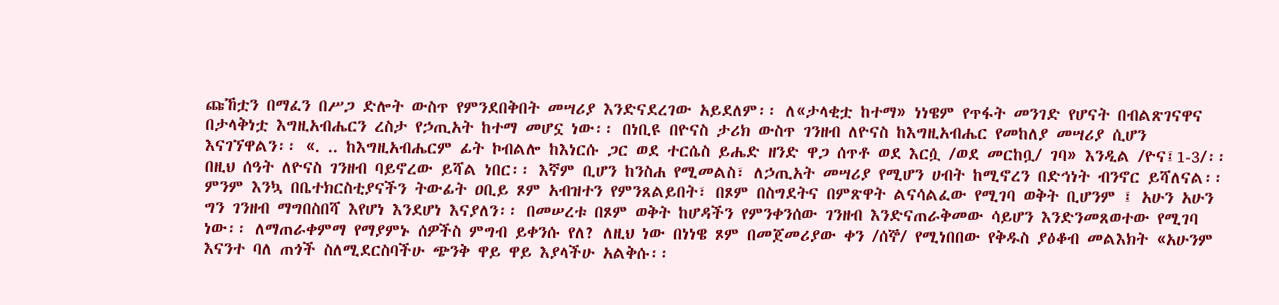ጩኸቷን በማፈን በሥጋ ድሎት ውስጥ የምንደበቅበት መሣሪያ እንድናደረገው አይደለም፡፡ ለ«ታላቂቷ ከተማ» ነነዌም የጥፋት መንገድ የሆናት በብልጽገናዋና በታላቅነቷ እግዚአብሔርን ረስታ የኃጢአት ከተማ መሆኗ ነው፡፡ በነቢዩ በዮናስ ታሪክ ውስጥ ገንዘብ ለዮናስ ከእግዚአብሔር የመከለያ መሣሪያ ሲሆን እናገኘዋልን፡፡ «. .. ከእግዚአብሔርም ፊት ኮብልሎ ከእነርሱ ጋር ወደ ተርሴስ ይሔድ ዘንድ ዋጋ ሰጥቶ ወደ እርሷ /ወደ መርከቧ/ ገባ» እንዲል /ዮና፤1-3/፡፡
በዚህ ሰዓት ለዮናስ ገንዘብ ባይኖረው ይሻል ነበር፡፡ እኛም ቢሆን ከንስሐ የሚመልስ፣ ለኃጢአት መሣሪያ የሚሆን ሀብት ከሚኖረን በድኅነት ብንኖር ይሻለናል፡፡ ምንም እንኳ በቤተክርስቲያናችን ትውፊት ዐቢይ ጾም አብዝተን የምንጸልይበት፣ በጾም በስግደትና በምጽዋት ልናሳልፈው የሚገባ ወቅት ቢሆንም ፤ አሁን አሁን ግን ገንዘብ ማግበስበሻ እየሆነ እንደሆነ እናያለን፡፡ በመሠረቱ በጾም ወቅት ከሆዳችን የምንቀንሰው ገንዘብ እንድናጠራቅመው ሳይሆን እንድንመጸወተው የሚገባ ነው፡፡ ለማጠራቀምማ የማያምኑ ሰዎችስ ምግብ ይቀንሱ የለ? ለዚህ ነው በነነዌ ጾም በመጀመሪያው ቀን /ሰኞ/ የሚነበበው የቅዱስ ያዕቆብ መልእክት «አሁንም እናንተ ባለ ጠጎች ስለሚደርስባችሁ ጭንቅ ዋይ ዋይ እያላችሁ አልቅሱ፡፡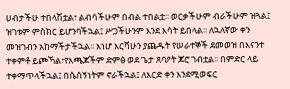ሀብታችሁ ተበላሽቷል፣ ልብሳችሁም በብል ተበልቷ፡፡ ወርቃችሁም ብራችሁም ዝጓል፤ ዝገቱም ምስክር ይሆንባችኋል፤ ሥጋችሁንም እንደ እሳት ይበላል፡፡ ለኋለኛው ቀን መዝገብን አከማችታችኋል፡፡ እነሆ እርሻሁን ያጨዱት የሠራተኞች ደመወዝ በእናንተ ተቀምቶ ይጮኻል፣የአጫጆችም ድምፅ ወደ ጌታ ጸባዖት ጆሮ ገብቷል፡፡ በምድር ላይ ተቀማጥላችኋል፤ በሴሰኝነትም ኖራችኋል፤ ለእርድ ቀን እንደሚወፍር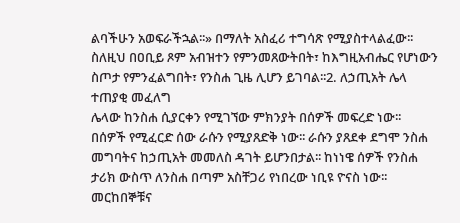ልባችሁን አወፍራችኋል፡፡» በማለት አስፈሪ ተግሳጽ የሚያስተላልፈው፡፡ ስለዚህ በዐቢይ ጾም አብዝተን የምንመጸውትበት፣ ከእግዚአብሔር የሆነውን ስጦታ የምንፈልግበት፣ የንስሐ ጊዜ ሊሆን ይገባል፡፡2. ለኃጢአት ሌላ ተጠያቂ መፈለግ
ሌላው ከንስሐ ሲያርቀን የሚገኘው ምክንያት በሰዎች መፍረድ ነው፡፡ በሰዎች የሚፈርድ ሰው ራሱን የሚያጸድቅ ነው፡፡ ራሱን ያጸደቀ ደግሞ ንስሐ መግባትና ከኃጢአት መመለስ ዳገት ይሆንበታል፡፡ ከነነዌ ሰዎች የንስሐ ታሪክ ውስጥ ለንስሐ በጣም አስቸጋሪ የነበረው ነቢዩ ዮናስ ነው፡፡ መርከበኞቹና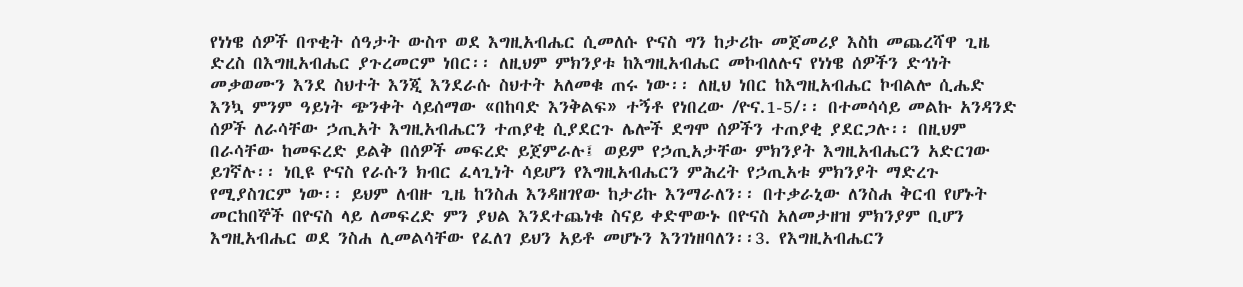የነነዌ ሰዎች በጥቂት ሰዓታት ውስጥ ወደ እግዚአብሔር ሲመለሱ ዮናስ ግን ከታሪኩ መጀመሪያ እስከ መጨረሻዋ ጊዜ ድረስ በእግዚአብሔር ያጉረመርም ነበር፡፡ ለዚህም ምክንያቱ ከእግዚአብሔር መኮብለሉና የነነዌ ሰዎችን ድኅነት መቃወሙን እንደ ስህተት እንጂ እንደራሱ ስህተት አለመቁ ጠሩ ነው፡፡ ለዚህ ነበር ከእግዚአብሔር ኮብልሎ ሲሔድ እንኳ ምንም ዓይነት ጭንቀት ሳይሰማው «በከባድ እንቅልፍ» ተኝቶ የነበረው /ዮና.1-5/፡፡ በተመሳሳይ መልኩ አንዳንድ ሰዎች ለራሳቸው ኃጢአት እግዚአብሔርን ተጠያቂ ሲያደርጉ ሌሎች ደግሞ ሰዎችን ተጠያቂ ያደርጋሉ፡፡ በዚህም በራሳቸው ከመፍረድ ይልቅ በሰዎች መፍረድ ይጀምራሉ፤ ወይም የኃጢአታቸው ምክንያት እግዚአብሔርን አድርገው ይገኛሉ፡፡ ነቢዩ ዮናስ የራሱን ክብር ፈላጊነት ሳይሆን የእግዚአብሔርን ምሕረት የኃጢአቱ ምክንያት ማድረጉ የሚያስገርም ነው፡፡ ይህም ለብዙ ጊዜ ከንስሐ እንዳዘገየው ከታሪኩ እንማራለን፡፡ በተቃራኒው ለንስሐ ቅርብ የሆኑት መርከበኞች በዮናስ ላይ ለመፍረድ ምን ያህል እንደተጨነቁ ስናይ ቀድሞውኑ በዮናስ አለመታዘዝ ምክንያም ቢሆን እግዚአብሔር ወደ ንስሐ ሊመልሳቸው የፈለገ ይህን አይቶ መሆኑን እንገነዘባለን፡፡3. የእግዚአብሔርን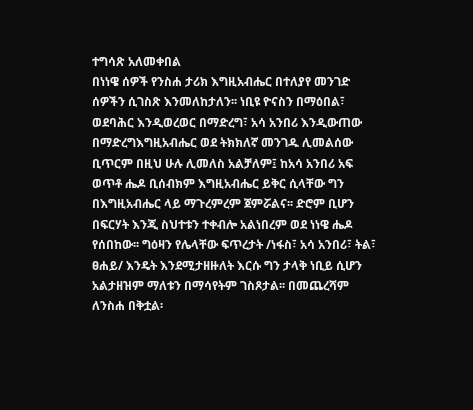ተግሳጽ አለመቀበል
በነነዌ ሰዎች የንስሐ ታሪክ እግዚአብሔር በተለያየ መንገድ ሰዎችን ሲገስጽ እንመለከታለን፡፡ ነቢዩ ዮናስን በማዕበል፣ ወደባሕር እንዲወረወር በማድረግ፣ አሳ አንበሪ እንዲውጠው በማድረግእግዚአብሔር ወደ ትክክለኛ መንገዱ ሊመልሰው ቢጥርም በዚህ ሁሉ ሊመለስ አልቻለም፤ ከአሳ አንበሪ አፍ ወጥቶ ሔዶ ቢሰብክም እግዚአብሔር ይቅር ሲላቸው ግን በእግዚአብሔር ላይ ማጉረምረም ጀምሯልና፡፡ ድሮም ቢሆን በፍርሃት እንጂ ስህተቱን ተቀብሎ አልነበረም ወደ ነነዌ ሔዶ የሰበከው፡፡ ግዕዛን የሌላቸው ፍጥረታት /ነፋስ፣ አሳ አንበሪ፣ ትል፣ ፀሐይ/ እንዴት እንደሚታዘዙለት እርሱ ግን ታላቅ ነቢይ ሲሆን አልታዘዝም ማለቱን በማሳየትም ገስጾታል፡፡ በመጨረሻም ለንስሐ በቅቷል፡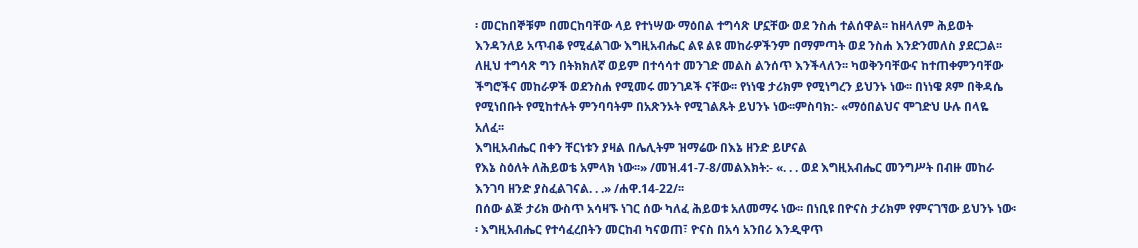፡ መርከበኞቹም በመርከባቸው ላይ የተነሣው ማዕበል ተግሳጽ ሆኗቸው ወደ ንስሐ ተልሰዋል፡፡ ከዘላለም ሕይወት እንዳንለይ አጥብቆ የሚፈልገው እግዚአብሔር ልዩ ልዩ መከራዎችንም በማምጣት ወደ ንስሐ እንድንመለስ ያደርጋል፡፡ ለዚህ ተግሳጽ ግን በትክክለኛ ወይም በተሳሳተ መንገድ መልስ ልንሰጥ እንችላለን፡፡ ካወቅንባቸውና ከተጠቀምንባቸው ችግሮችና መከራዎች ወደንስሐ የሚመሩ መንገዶች ናቸው፡፡ የነነዌ ታሪክም የሚነግረን ይህንኑ ነው፡፡ በነነዌ ጾም በቅዳሴ የሚነበቡት የሚከተሉት ምንባባትም በአጽንኦት የሚገልጹት ይህንኑ ነው፡፡ምስባክ:- «ማዕበልህና ሞገድህ ሁሉ በላዬ አለፈ፡፡
እግዚአብሔር በቀን ቸርነቱን ያዛል በሌሊትም ዝማሬው በእኔ ዘንድ ይሆናል
የእኔ ስዕለት ለሕይወቴ አምላክ ነው፡፡» /መዝ.41-7-8/መልእክት:- «. . . ወደ እግዚአብሔር መንግሥት በብዙ መከራ እንገባ ዘንድ ያስፈልገናል. . .» /ሐዋ.14-22/፡፡
በሰው ልጅ ታሪክ ውስጥ አሳዛኙ ነገር ሰው ካለፈ ሕይወቱ አለመማሩ ነው፡፡ በነቢዩ በዮናስ ታሪክም የምናገኘው ይህንኑ ነው፡፡ እግዚአብሔር የተሳፈረበትን መርከብ ካናወጠ፣ ዮናስ በአሳ አንበሪ እንዲዋጥ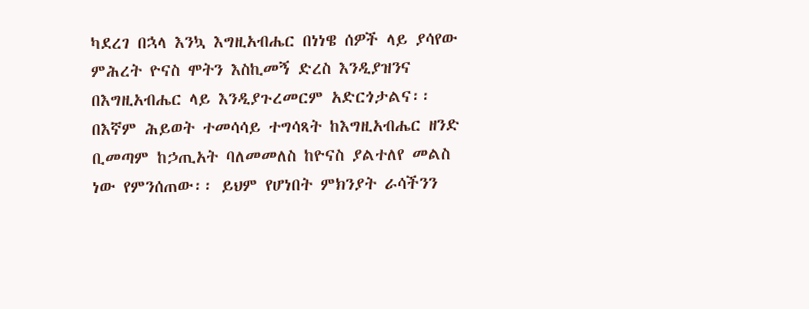ካደረገ በኋላ እንኳ እግዚአብሔር በነነዌ ሰዎች ላይ ያሳየው ምሕረት ዮናስ ሞትን እስኪመኝ ድረስ እንዲያዝንና በእግዚአብሔር ላይ እንዲያጉረመርም አድርጎታልና፡፡ በእኛም ሕይወት ተመሳሳይ ተግሳጻት ከእግዚአብሔር ዘንድ ቢመጣም ከኃጢአት ባለመመለስ ከዮናስ ያልተለየ መልስ ነው የምንሰጠው፡፡ ይህም የሆነበት ምክንያት ራሳችንን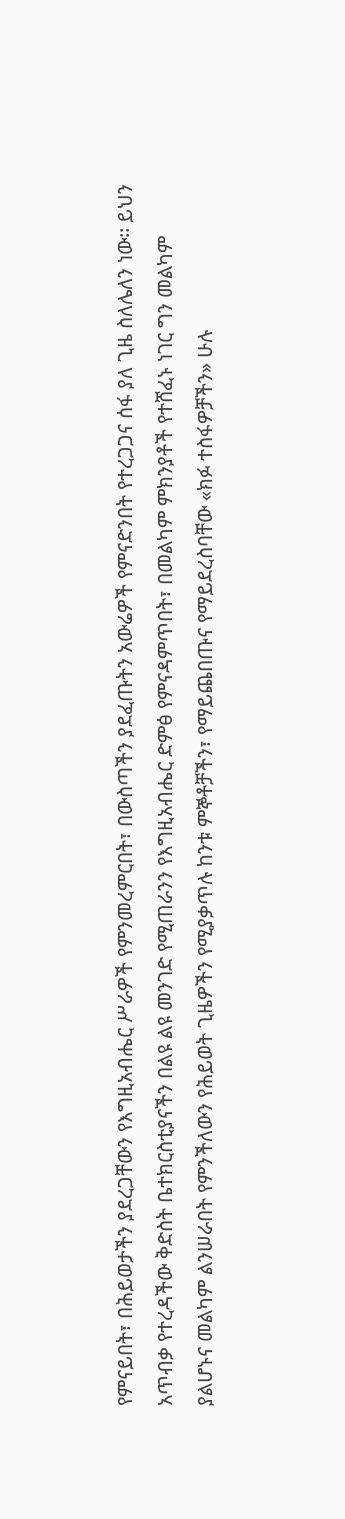የምናይበት፣ በሕይወታችን ያደረጋቸውን የእግዚአብሔር ሥራዎች የምንመረምርበት፣ በውስጣችን ያደፈጡትን አውሬዎች የምናድንበት የተረጋጋና ሰፋ ያለ ጊዜ ስለሌለን ነው፡፡ ይህን አጥብቃ የተረዳችው ቅድስት ቤተክርስቲያናችን በልዩ ልዩ መንገድ የሚጠራንን የእግዚአብሔር ድምፅ የምናዳምጥበት፣ በመልካም ምክንያቶች የተሸፈኑ ነገር ግን መልካም ያልሆኑና መልካም ልንሠራበት የምንችለውን የሕይወት ጊዜዎችን የሚያቃጥሉ ከንቱ ምኞቶቻችን፣ የማይጨበጡና የማይደረስባቸው «ክፉ ተስፋዎቻችን» ሁሉ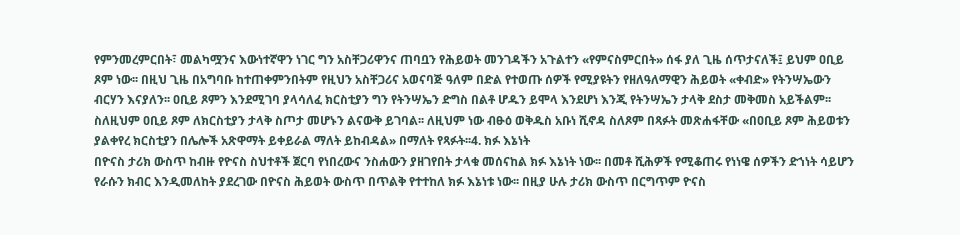የምንመረምርበት፣ መልካሟንና እውነተኛዋን ነገር ግን አስቸጋሪዋንና ጠባቧን የሕይወት መንገዳችን አጉልተን «የምናስምርበት» ሰፋ ያለ ጊዜ ሰጥታናለች፤ ይህም ዐቢይ ጾም ነው፡፡ በዚህ ጊዜ በአግባቡ ከተጠቀምንበትም የዚህን አስቸጋሪና አወናባጅ ዓለም በድል የተወጡ ሰዎች የሚያዩትን የዘለዓለማዊን ሕይወት «ቀብድ» የትንሣኤውን ብርሃን እናያለን፡፡ ዐቢይ ጾምን እንደሚገባ ያላሳለፈ ክርስቲያን ግን የትንሣኤን ድግስ በልቶ ሆዱን ይሞላ እንደሆነ እንጂ የትንሣኤን ታላቅ ደስታ መቅመስ አይችልም፡፡ ስለዚህም ዐቢይ ጾም ለክርስቲያን ታላቅ ስጦታ መሆኑን ልናውቅ ይገባል፡፡ ለዚህም ነው ብፁዕ ወቅዱስ አቡነ ሺኖዳ ስለጾም በጻፉት መጽሐፋቸው «በዐቢይ ጾም ሕይወቱን ያልቀየረ ክርስቲያን በሌሎች አጽዋማት ይቀይራል ማለት ይከብዳል» በማለት የጻፉት፡፡4. ክፉ እኔነት
በዮናስ ታሪክ ውስጥ ከብዙ የዮናስ ስህተቶች ጀርባ የነበረውና ንስሐውን ያዘገየበት ታላቁ መሰናከል ክፉ እኔነት ነው፡፡ በመቶ ሺሕዎች የሚቆጠሩ የነነዌ ሰዎችን ድኀነት ሳይሆን የራሱን ክብር እንዲመለከት ያደረገው በዮናስ ሕይወት ውስጥ በጥልቅ የተተከለ ክፉ እኔነቱ ነው፡፡ በዚያ ሁሉ ታሪክ ውስጥ በርግጥም ዮናስ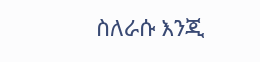ስለራሱ እንጂ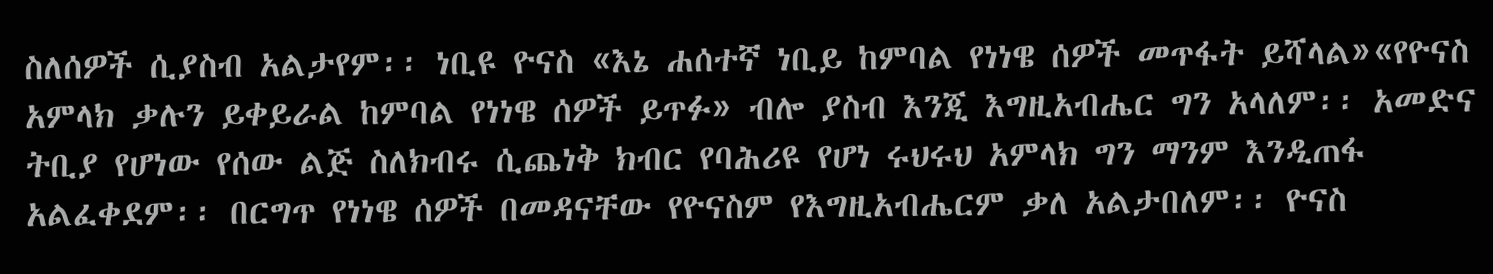ስለሰዎች ሲያስብ አልታየም፡፡ ነቢዩ ዮናስ «እኔ ሐሰተኛ ነቢይ ከምባል የነነዌ ሰዎች መጥፋት ይሻላል»«የዮናስ አምላክ ቃሉን ይቀይራል ከምባል የነነዌ ሰዎች ይጥፉ» ብሎ ያስብ እንጂ እግዚአብሔር ግን አላለም፡፡ አመድና ትቢያ የሆነው የሰው ልጅ ስለክብሩ ሲጨነቅ ክብር የባሕሪዩ የሆነ ሩህሩህ አምላክ ግን ማንም እንዲጠፋ አልፈቀደም፡፡ በርግጥ የነነዌ ሰዎች በመዳናቸው የዮናስም የእግዚአብሔርም ቃለ አልታበለም፡፡ ዮናስ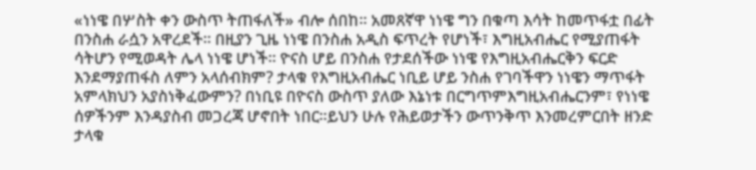«ነነዌ በሦስት ቀን ውስጥ ትጠፋለች» ብሎ ሰበከ፡፡ አመጸኛዋ ነነዌ ግን በቁጣ እሳት ከመጥፋቷ በፊት በንስሐ ራሷን አዋረደች፡፡ በዚያን ጊዜ ነነዌ በንስሐ አዲስ ፍጥረት የሆነች፣ እግዚአብሔር የሚያጠፋት ሳትሆን የሚወዳት ሌላ ነነዌ ሆነች፡፡ ዮናስ ሆይ በንስሐ የታደሰችው ነነዌ የእግዚአብሔርቅን ፍርድ እንደማያጠፋስ ለምን አላሰብክም? ታላቁ የእግዚአብሔር ነቢይ ሆይ ንስሐ የገባችዋን ነነዌን ማጥፋት አምላክህን አያስነቅፈውምን? በነቢዩ በዮናስ ውስጥ ያለው እኔነቱ በርግጥምእግዚአብሔርንም፣ የነነዌ ሰዎችንም እንዳያስብ መጋረጃ ሆኖበት ነበር፡፡ይህን ሁሉ የሕይወታችን ውጥንቅጥ እንመረምርበት ዘንድ ታላቁ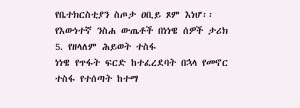የቤተክርስቲያን ስጦታ ዐቢይ ጾም እነሆ፡፡
የእውነተኛ ንስሐ ውጤቶች በነነዌ ሰዎች ታሪክ
5. የዘላለም ሕይወት ተስፋ
ነነዌ የጥፋት ፍርድ ከተፈረደባት በኋላ የመኖር ተስፋ የተሰጣት ከተማ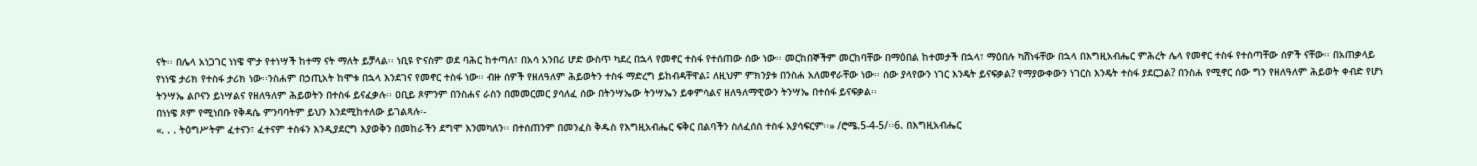ናት፡፡ በሌላ አነጋገር ነነዌ ሞታ የተነሣች ከተማ ናት ማለት ይቻላል፡፡ ነቢዩ ዮናስም ወደ ባሕር ከተጣለ፣ በአሳ አንበሪ ሆድ ውስጥ ካደረ በኋላ የመኖር ተስፋ የተሰጠው ሰው ነው፡፡ መርከበኞችም መርከባቸው በማዕበል ከተመታች በኋላ፣ ማዕበሉ ካሸነፋቸው በኋላ በእግዚአብሔር ምሕረት ሌላ የመኖር ተስፋ የተሰጣቸው ሰዎች ናቸው፡፡ በአጠቃላይ የነነዌ ታሪክ የተስፋ ታሪክ ነው፡፡ንስሐም በኃጢአት ከሞቱ በኋላ እንደገና የመኖር ተስፋ ነው፡፡ ብዙ ሰዎች የዘለዓለም ሕይወትን ተስፋ ማድረግ ይከብዳቸዋል፤ ለዚህም ምክንያቱ በንስሐ አለመኖራቸው ነው፡፡ ሰው ያላየውን ነገር እንዴት ይናፍቃል? የማያውቀውን ነገርስ እንዴት ተስፋ ያደርጋል? በንስሐ የሚኖር ሰው ግን የዘለዓለም ሕይወት ቀብድ የሆነ ትንሣኤ ልቦናን ይነሣልና የዘለዓለም ሕይወትን በተስፋ ይናፈቃሉ፡፡ ዐቢይ ጾምንም በንስሐና ራስን በመመርመር ያሳለፈ ሰው በትንሣኤው ትንሣኤን ይቀምሳልና ዘለዓለማዊውን ትንሣኤ በተሰፋ ይናፍቃል፡፡
በነነዌ ጾም የሚነበቡ የቅዳሴ ምንባባትም ይህን እንደሚከተለው ይገልጻሉ፡-
«. . . ትዕግሥትም ፈተናን፣ ፈተናም ተስፋን እንዲያደርግ እያወቅን በመከራችን ደግሞ እንመካለን፡፡ በተሰጠንም በመንፈስ ቅዱስ የእግዚአብሔር ፍቅር በልባችን ስለፈሰሰ ተስፋ አያሳፍርም፡፡» /ሮሜ.5-4-5/፡፡6. በእግዚአብሔር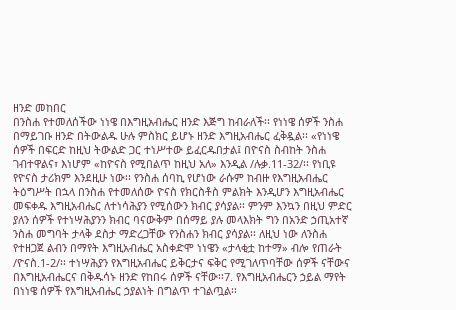ዘንድ መከበር
በንስሐ የተመለሰችው ነነዌ በእግዚአብሔር ዘንድ እጅግ ከብራለች፡፡ የነነዌ ሰዎች ንስሐ በማይገቡ ዘንድ በትውልዱ ሁሉ ምስክር ይሆኑ ዘንድ እግዚአብሔር ፈቅዷል፡፡ «የነነዌ ሰዎች በፍርድ ከዚህ ትውልድ ጋር ተነሥተው ይፈርዱበታል፤ በዮናስ ስብከት ንስሐ ገብተዋልና፣ እነሆም «ከዮናስ የሚበልጥ ከዚህ አለ» እንዲል /ሉቃ.11-32/፡፡ የነቢዩ የዮናስ ታሪክም እንደዚሁ ነው፡፡ የንስሐ ሰባኪ የሆነው ራሱም ከብዙ የእግዚአብሔር ትዕግሥት በኋላ በንስሐ የተመለሰው ዮናስ የክርስቶስ ምልክት እንዲሆን እግዚአብሔር መፍቀዱ እግዚአብሔር ለተነሳሕያን የሚሰውን ክብር ያሳያል፡፡ ምንም እንኳን በዚህ ምድር ያለን ሰዎች የተነሣሕያንን ክብር ባናውቅም በሰማይ ያሉ መላእክት ግን በአንድ ኃጢአተኛ ንስሐ መግባት ታላቅ ደስታ ማድረጋቸው የንስሐን ክብር ያሳያል፡፡ ለዚህ ነው ለንስሐ የተዘጋጀ ልብን በማየት እግዚአብሔር አስቀድሞ ነነዌን «ታላቂቷ ከተማ» ብሎ የጠራት /ዮናስ.1-2/፡፡ ተነሣሕያን የእግዚአብሔር ይቅርታና ፍቅር የሚገለጥባቸው ሰዎች ናቸውና በእግዚአብሔርና በቅዱሳኑ ዘንድ የከበሩ ሰዎች ናቸው፡፡7. የእግዚአብሔርን ኃይል ማየት
በነነዌ ሰዎች የእግዚአብሔር ኃያልነት በግልጥ ተገልጧል፡፡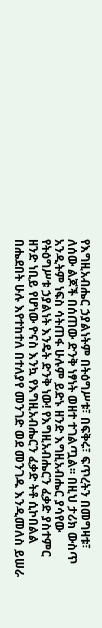የእግዚአብሔር ኃያልነትም በትዕግሥቱ፣ በፍቅሩ፣ ፍጥረትን በመግዛቱ፣ ለሰው ልጆች በሰጠው ድንቅ ነፃነት ወዘተ ተገልጧል፡፡ በዚህ ታሪክ ውስጥ አንዲትም ነፍስ ሳትጠፋ ሁሉም ይድኑ ዘንድ እግዚአብሔር ያሳየው የትዕግሥቱ ኃያልነት እንዴት ድንቅ ነው! የእግዚአብሔርን ፈቃድ ያስተምር ዘንድ ነቢይ የሆነው ዮናስ እንኳ የእግዚአብሔርን ፈቃድ ትቶ ሲኮበልል በሔደበት ሁሉ እየተከተለ በተለያየ መንገድ ወደ መንገዱ እንዲመለስ ይሠራ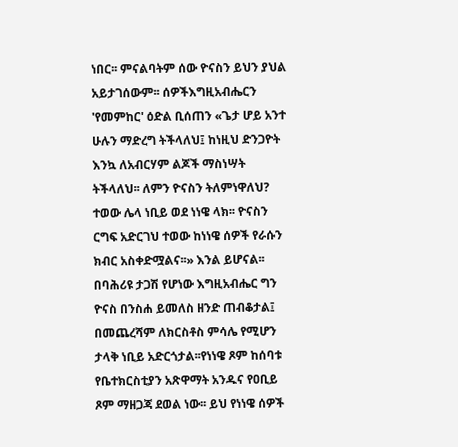ነበር፡፡ ምናልባትም ሰው ዮናስን ይህን ያህል አይታገሰውም፡፡ ሰዎችእግዚአብሔርን 'የመምከር' ዕድል ቢሰጠን «ጌታ ሆይ አንተ ሁሉን ማድረግ ትችላለህ፤ ከነዚህ ድንጋዮት እንኳ ለአብርሃም ልጆች ማስነሣት ትችላለህ፡፡ ለምን ዮናስን ትለምነዋለህ? ተወው ሌላ ነቢይ ወደ ነነዌ ላክ፡፡ ዮናስን ርግፍ አድርገህ ተወው ከነነዌ ሰዎች የራሱን ክብር አስቀድሟልና፡፡» እንል ይሆናል፡፡ በባሕሪዩ ታጋሽ የሆነው እግዚአብሔር ግን ዮናስ በንስሐ ይመለስ ዘንድ ጠብቆታል፤ በመጨረሻም ለክርስቶስ ምሳሌ የሚሆን ታላቅ ነቢይ አድርጎታል፡፡የነነዌ ጾም ከሰባቱ የቤተክርስቲያን አጽዋማት አንዱና የዐቢይ ጾም ማዘጋጃ ደወል ነው፡፡ ይህ የነነዌ ሰዎች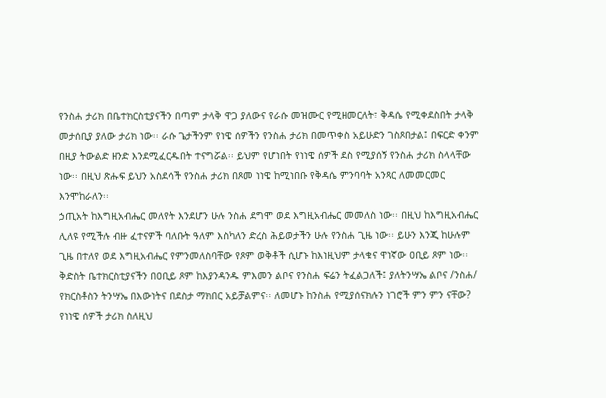የንስሐ ታሪክ በቤተክርስቲያናችን በጣም ታላቅ ዋጋ ያለውና የራሱ መዝሙር የሚዘመርለት፣ ቅዳሴ የሚቀደስበት ታላቅ መታሰቢያ ያለው ታሪክ ነው፡፡ ራሱ ጌታችንም የነዌ ሰዎችን የንስሐ ታሪክ በመጥቀስ አይሁድን ገስጾበታል፤ በፍርድ ቀንም በዚያ ትውልድ ዘንድ እንደሚፈርዱበት ተናግሯል፡፡ ይህም የሆነበት የነነዌ ሰዎች ደስ የሚያሰኝ የንስሐ ታሪክ ስላላቸው ነው፡፡ በዚህ ጽሑፍ ይህን አስደሳች የንስሐ ታሪክ በጾመ ነነዌ ከሚነበቡ የቅዳሴ ምንባባት አንጻር ለመመርመር እንሞከራለን፡፡
ኃጢአት ከእግዚአብሔር መለየት እንደሆን ሁሉ ንስሐ ደግሞ ወደ እግዚአብሔር መመለስ ነው፡፡ በዚህ ከእግዚአብሔር ሊለዩ የሚችሉ ብዙ ፈተናዎች ባለቡት ዓለም እስካለን ድረስ ሕይወታችን ሁሉ የንስሐ ጊዜ ነው፡፡ ይሁን እንጂ ከሁሉም ጊዜ በተለየ ወደ እግዚአብሔር የምንመለስባቸው የጾም ወቅቶች ሲሆኑ ከእነዚህም ታላቁና ዋነኛው ዐቢይ ጾም ነው፡፡ ቅድስት ቤተክርስቲያናችን በዐቢይ ጾም ከእያንዳንዱ ምእመን ልቦና የንስሐ ፍሬን ትፈልጋለች፤ ያለትንሣኤ ልቦና /ንስሐ/ የክርስቶስን ትንሣኤ በእውነትና በደስታ ማክበር አይቻልምና፡፡ ለመሆኑ ከንስሐ የሚያሰናክሉን ነገሮች ምን ምን ናቸው? የነነዌ ሰዎች ታሪክ ስለዚህ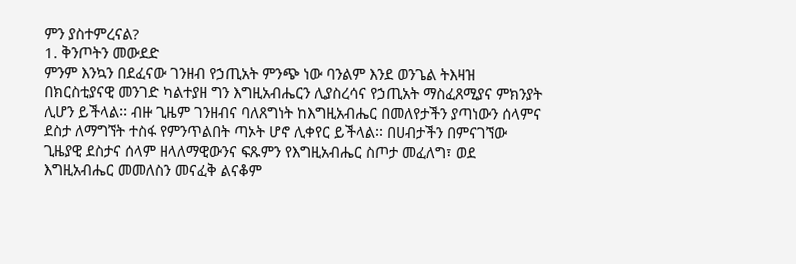ምን ያስተምረናል?
1. ቅንጦትን መውደድ
ምንም እንኳን በደፈናው ገንዘብ የኃጢአት ምንጭ ነው ባንልም እንደ ወንጌል ትእዛዝ በክርስቲያናዊ መንገድ ካልተያዘ ግን እግዚአብሔርን ሊያስረሳና የኃጢአት ማስፈጸሚያና ምክንያት ሊሆን ይችላል፡፡ ብዙ ጊዜም ገንዘብና ባለጸግነት ከእግዚአብሔር በመለየታችን ያጣነውን ሰላምና ደስታ ለማግኘት ተስፋ የምንጥልበት ጣኦት ሆኖ ሊቀየር ይችላል፡፡ በሀብታችን በምናገኘው ጊዜያዊ ደስታና ሰላም ዘላለማዊውንና ፍጹምን የእግዚአብሔር ስጦታ መፈለግ፣ ወደ እግዚአብሔር መመለስን መናፈቅ ልናቆም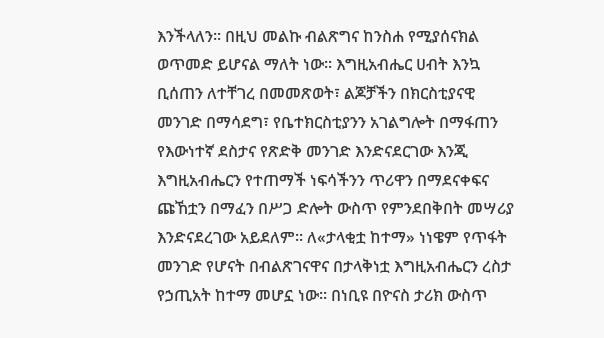እንችላለን፡፡ በዚህ መልኩ ብልጽግና ከንስሐ የሚያሰናክል ወጥመድ ይሆናል ማለት ነው፡፡ እግዚአብሔር ሀብት እንኳ ቢሰጠን ለተቸገረ በመመጽወት፣ ልጆቻችን በክርስቲያናዊ መንገድ በማሳደግ፣ የቤተክርስቲያንን አገልግሎት በማፋጠን የእውነተኛ ደስታና የጽድቅ መንገድ እንድናደርገው እንጂ እግዚአብሔርን የተጠማች ነፍሳችንን ጥሪዋን በማደናቀፍና ጩኸቷን በማፈን በሥጋ ድሎት ውስጥ የምንደበቅበት መሣሪያ እንድናደረገው አይደለም፡፡ ለ«ታላቂቷ ከተማ» ነነዌም የጥፋት መንገድ የሆናት በብልጽገናዋና በታላቅነቷ እግዚአብሔርን ረስታ የኃጢአት ከተማ መሆኗ ነው፡፡ በነቢዩ በዮናስ ታሪክ ውስጥ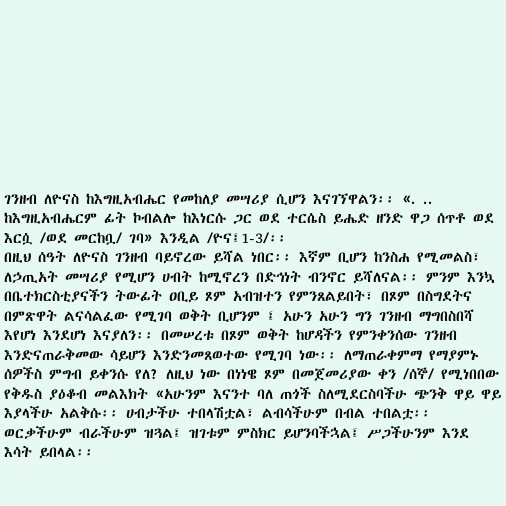ገንዘብ ለዮናስ ከእግዚአብሔር የመከለያ መሣሪያ ሲሆን እናገኘዋልን፡፡ «. .. ከእግዚአብሔርም ፊት ኮብልሎ ከእነርሱ ጋር ወደ ተርሴስ ይሔድ ዘንድ ዋጋ ሰጥቶ ወደ እርሷ /ወደ መርከቧ/ ገባ» እንዲል /ዮና፤1-3/፡፡
በዚህ ሰዓት ለዮናስ ገንዘብ ባይኖረው ይሻል ነበር፡፡ እኛም ቢሆን ከንስሐ የሚመልስ፣ ለኃጢአት መሣሪያ የሚሆን ሀብት ከሚኖረን በድኅነት ብንኖር ይሻለናል፡፡ ምንም እንኳ በቤተክርስቲያናችን ትውፊት ዐቢይ ጾም አብዝተን የምንጸልይበት፣ በጾም በስግደትና በምጽዋት ልናሳልፈው የሚገባ ወቅት ቢሆንም ፤ አሁን አሁን ግን ገንዘብ ማግበስበሻ እየሆነ እንደሆነ እናያለን፡፡ በመሠረቱ በጾም ወቅት ከሆዳችን የምንቀንሰው ገንዘብ እንድናጠራቅመው ሳይሆን እንድንመጸወተው የሚገባ ነው፡፡ ለማጠራቀምማ የማያምኑ ሰዎችስ ምግብ ይቀንሱ የለ? ለዚህ ነው በነነዌ ጾም በመጀመሪያው ቀን /ሰኞ/ የሚነበበው የቅዱስ ያዕቆብ መልእክት «አሁንም እናንተ ባለ ጠጎች ስለሚደርስባችሁ ጭንቅ ዋይ ዋይ እያላችሁ አልቅሱ፡፡ ሀብታችሁ ተበላሽቷል፣ ልብሳችሁም በብል ተበልቷ፡፡ ወርቃችሁም ብራችሁም ዝጓል፤ ዝገቱም ምስክር ይሆንባችኋል፤ ሥጋችሁንም እንደ እሳት ይበላል፡፡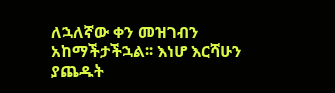ለኋለኛው ቀን መዝገብን አከማችታችኋል፡፡ እነሆ እርሻሁን ያጨዱት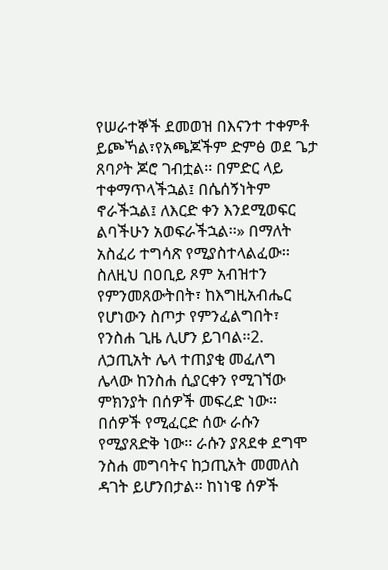የሠራተኞች ደመወዝ በእናንተ ተቀምቶ ይጮኻል፣የአጫጆችም ድምፅ ወደ ጌታ ጸባዖት ጆሮ ገብቷል፡፡ በምድር ላይ ተቀማጥላችኋል፤ በሴሰኝነትም ኖራችኋል፤ ለእርድ ቀን እንደሚወፍር ልባችሁን አወፍራችኋል፡፡» በማለት አስፈሪ ተግሳጽ የሚያስተላልፈው፡፡ ስለዚህ በዐቢይ ጾም አብዝተን የምንመጸውትበት፣ ከእግዚአብሔር የሆነውን ስጦታ የምንፈልግበት፣ የንስሐ ጊዜ ሊሆን ይገባል፡፡2. ለኃጢአት ሌላ ተጠያቂ መፈለግ
ሌላው ከንስሐ ሲያርቀን የሚገኘው ምክንያት በሰዎች መፍረድ ነው፡፡ በሰዎች የሚፈርድ ሰው ራሱን የሚያጸድቅ ነው፡፡ ራሱን ያጸደቀ ደግሞ ንስሐ መግባትና ከኃጢአት መመለስ ዳገት ይሆንበታል፡፡ ከነነዌ ሰዎች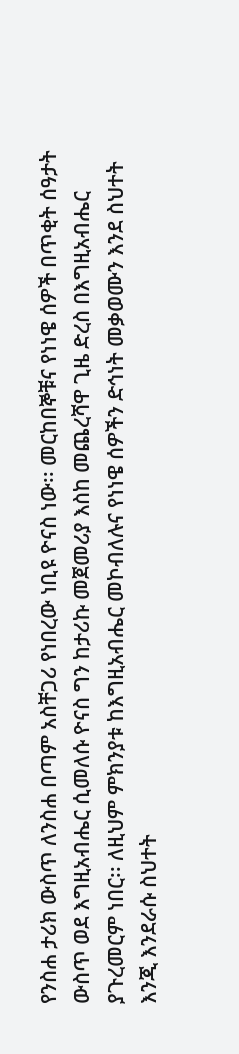የንስሐ ታሪክ ውስጥ ለንስሐ በጣም አስቸጋሪ የነበረው ነቢዩ ዮናስ ነው፡፡ መርከበኞቹና የነነዌ ሰዎች በጥቂት ሰዓታት ውስጥ ወደ እግዚአብሔር ሲመለሱ ዮናስ ግን ከታሪኩ መጀመሪያ እስከ መጨረሻዋ ጊዜ ድረስ በእግዚአብሔር ያጉረመርም ነበር፡፡ ለዚህም ምክንያቱ ከእግዚአብሔር መኮብለሉና የነነዌ ሰዎችን ድኅነት መቃወሙን እንደ ስህተት እንጂ እንደራሱ ስህተት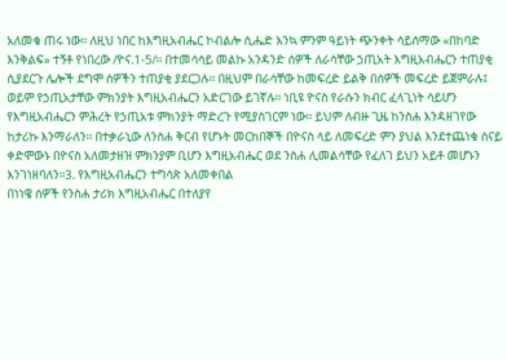አለመቁ ጠሩ ነው፡፡ ለዚህ ነበር ከእግዚአብሔር ኮብልሎ ሲሔድ እንኳ ምንም ዓይነት ጭንቀት ሳይሰማው «በከባድ እንቅልፍ» ተኝቶ የነበረው /ዮና.1-5/፡፡ በተመሳሳይ መልኩ አንዳንድ ሰዎች ለራሳቸው ኃጢአት እግዚአብሔርን ተጠያቂ ሲያደርጉ ሌሎች ደግሞ ሰዎችን ተጠያቂ ያደርጋሉ፡፡ በዚህም በራሳቸው ከመፍረድ ይልቅ በሰዎች መፍረድ ይጀምራሉ፤ ወይም የኃጢአታቸው ምክንያት እግዚአብሔርን አድርገው ይገኛሉ፡፡ ነቢዩ ዮናስ የራሱን ክብር ፈላጊነት ሳይሆን የእግዚአብሔርን ምሕረት የኃጢአቱ ምክንያት ማድረጉ የሚያስገርም ነው፡፡ ይህም ለብዙ ጊዜ ከንስሐ እንዳዘገየው ከታሪኩ እንማራለን፡፡ በተቃራኒው ለንስሐ ቅርብ የሆኑት መርከበኞች በዮናስ ላይ ለመፍረድ ምን ያህል እንደተጨነቁ ስናይ ቀድሞውኑ በዮናስ አለመታዘዝ ምክንያም ቢሆን እግዚአብሔር ወደ ንስሐ ሊመልሳቸው የፈለገ ይህን አይቶ መሆኑን እንገነዘባለን፡፡3. የእግዚአብሔርን ተግሳጽ አለመቀበል
በነነዌ ሰዎች የንስሐ ታሪክ እግዚአብሔር በተለያየ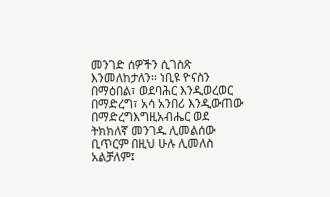መንገድ ሰዎችን ሲገስጽ እንመለከታለን፡፡ ነቢዩ ዮናስን በማዕበል፣ ወደባሕር እንዲወረወር በማድረግ፣ አሳ አንበሪ እንዲውጠው በማድረግእግዚአብሔር ወደ ትክክለኛ መንገዱ ሊመልሰው ቢጥርም በዚህ ሁሉ ሊመለስ አልቻለም፤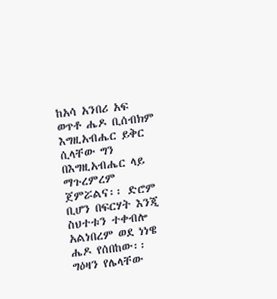ከአሳ አንበሪ አፍ ወጥቶ ሔዶ ቢሰብክም እግዚአብሔር ይቅር ሲላቸው ግን በእግዚአብሔር ላይ ማጉረምረም ጀምሯልና፡፡ ድሮም ቢሆን በፍርሃት እንጂ ስህተቱን ተቀብሎ አልነበረም ወደ ነነዌ ሔዶ የሰበከው፡፡ ግዕዛን የሌላቸው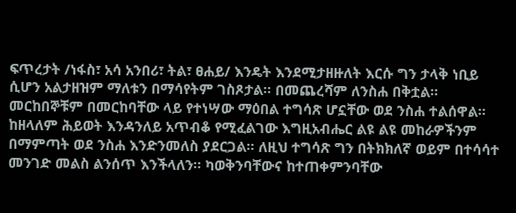ፍጥረታት /ነፋስ፣ አሳ አንበሪ፣ ትል፣ ፀሐይ/ እንዴት እንደሚታዘዙለት እርሱ ግን ታላቅ ነቢይ ሲሆን አልታዘዝም ማለቱን በማሳየትም ገስጾታል፡፡ በመጨረሻም ለንስሐ በቅቷል፡፡ መርከበኞቹም በመርከባቸው ላይ የተነሣው ማዕበል ተግሳጽ ሆኗቸው ወደ ንስሐ ተልሰዋል፡፡ ከዘላለም ሕይወት እንዳንለይ አጥብቆ የሚፈልገው እግዚአብሔር ልዩ ልዩ መከራዎችንም በማምጣት ወደ ንስሐ እንድንመለስ ያደርጋል፡፡ ለዚህ ተግሳጽ ግን በትክክለኛ ወይም በተሳሳተ መንገድ መልስ ልንሰጥ እንችላለን፡፡ ካወቅንባቸውና ከተጠቀምንባቸው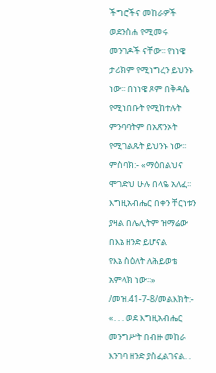ችግሮችና መከራዎች ወደንስሐ የሚመሩ መንገዶች ናቸው፡፡ የነነዌ ታሪክም የሚነግረን ይህንኑ ነው፡፡ በነነዌ ጾም በቅዳሴ የሚነበቡት የሚከተሉት ምንባባትም በአጽንኦት የሚገልጹት ይህንኑ ነው፡፡ምስባክ:- «ማዕበልህና ሞገድህ ሁሉ በላዬ አለፈ፡፡
እግዚአብሔር በቀን ቸርነቱን ያዛል በሌሊትም ዝማሬው በእኔ ዘንድ ይሆናል
የእኔ ስዕለት ለሕይወቴ አምላክ ነው፡፡» /መዝ.41-7-8/መልእክት:- «. . . ወደ እግዚአብሔር መንግሥት በብዙ መከራ እንገባ ዘንድ ያስፈልገናል. .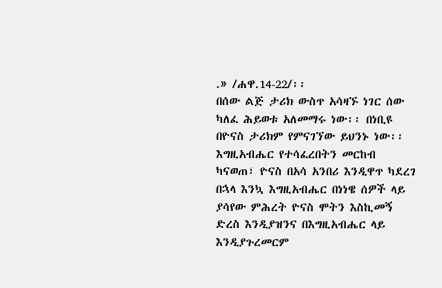.» /ሐዋ.14-22/፡፡
በሰው ልጅ ታሪክ ውስጥ አሳዛኙ ነገር ሰው ካለፈ ሕይወቱ አለመማሩ ነው፡፡ በነቢዩ በዮናስ ታሪክም የምናገኘው ይህንኑ ነው፡፡ እግዚአብሔር የተሳፈረበትን መርከብ ካናወጠ፣ ዮናስ በአሳ አንበሪ እንዲዋጥ ካደረገ በኋላ እንኳ እግዚአብሔር በነነዌ ሰዎች ላይ ያሳየው ምሕረት ዮናስ ሞትን እስኪመኝ ድረስ እንዲያዝንና በእግዚአብሔር ላይ እንዲያጉረመርም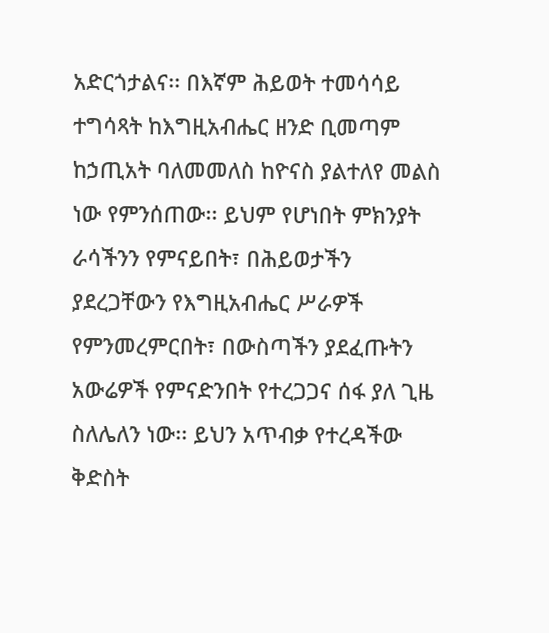አድርጎታልና፡፡ በእኛም ሕይወት ተመሳሳይ ተግሳጻት ከእግዚአብሔር ዘንድ ቢመጣም ከኃጢአት ባለመመለስ ከዮናስ ያልተለየ መልስ ነው የምንሰጠው፡፡ ይህም የሆነበት ምክንያት ራሳችንን የምናይበት፣ በሕይወታችን ያደረጋቸውን የእግዚአብሔር ሥራዎች የምንመረምርበት፣ በውስጣችን ያደፈጡትን አውሬዎች የምናድንበት የተረጋጋና ሰፋ ያለ ጊዜ ስለሌለን ነው፡፡ ይህን አጥብቃ የተረዳችው ቅድስት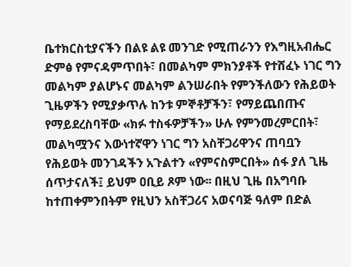ቤተክርስቲያናችን በልዩ ልዩ መንገድ የሚጠራንን የእግዚአብሔር ድምፅ የምናዳምጥበት፣ በመልካም ምክንያቶች የተሸፈኑ ነገር ግን መልካም ያልሆኑና መልካም ልንሠራበት የምንችለውን የሕይወት ጊዜዎችን የሚያቃጥሉ ከንቱ ምኞቶቻችን፣ የማይጨበጡና የማይደረስባቸው «ክፉ ተስፋዎቻችን» ሁሉ የምንመረምርበት፣ መልካሟንና እውነተኛዋን ነገር ግን አስቸጋሪዋንና ጠባቧን የሕይወት መንገዳችን አጉልተን «የምናስምርበት» ሰፋ ያለ ጊዜ ሰጥታናለች፤ ይህም ዐቢይ ጾም ነው፡፡ በዚህ ጊዜ በአግባቡ ከተጠቀምንበትም የዚህን አስቸጋሪና አወናባጅ ዓለም በድል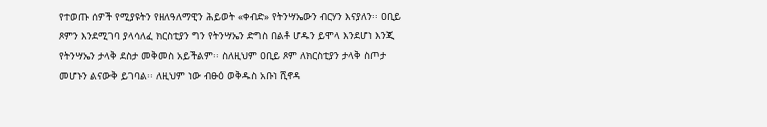የተወጡ ሰዎች የሚያዩትን የዘለዓለማዊን ሕይወት «ቀብድ» የትንሣኤውን ብርሃን እናያለን፡፡ ዐቢይ ጾምን እንደሚገባ ያላሳለፈ ክርስቲያን ግን የትንሣኤን ድግስ በልቶ ሆዱን ይሞላ እንደሆነ እንጂ የትንሣኤን ታላቅ ደስታ መቅመስ አይችልም፡፡ ስለዚህም ዐቢይ ጾም ለክርስቲያን ታላቅ ስጦታ መሆኑን ልናውቅ ይገባል፡፡ ለዚህም ነው ብፁዕ ወቅዱስ አቡነ ሺኖዳ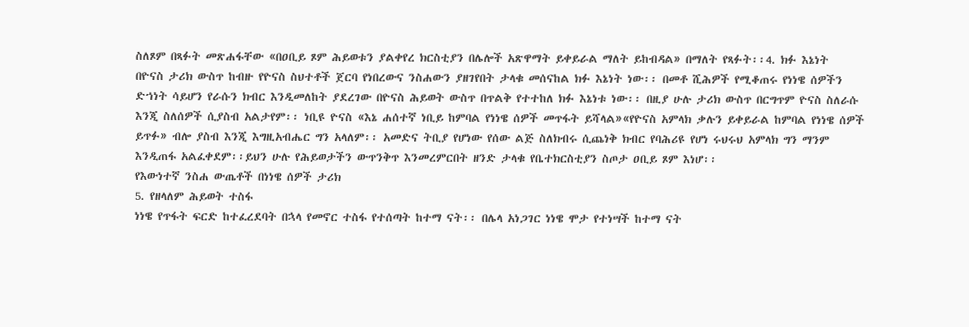ስለጾም በጻፉት መጽሐፋቸው «በዐቢይ ጾም ሕይወቱን ያልቀየረ ክርስቲያን በሌሎች አጽዋማት ይቀይራል ማለት ይከብዳል» በማለት የጻፉት፡፡4. ክፉ እኔነት
በዮናስ ታሪክ ውስጥ ከብዙ የዮናስ ስህተቶች ጀርባ የነበረውና ንስሐውን ያዘገየበት ታላቁ መሰናከል ክፉ እኔነት ነው፡፡ በመቶ ሺሕዎች የሚቆጠሩ የነነዌ ሰዎችን ድኀነት ሳይሆን የራሱን ክብር እንዲመለከት ያደረገው በዮናስ ሕይወት ውስጥ በጥልቅ የተተከለ ክፉ እኔነቱ ነው፡፡ በዚያ ሁሉ ታሪክ ውስጥ በርግጥም ዮናስ ስለራሱ እንጂ ስለሰዎች ሲያስብ አልታየም፡፡ ነቢዩ ዮናስ «እኔ ሐሰተኛ ነቢይ ከምባል የነነዌ ሰዎች መጥፋት ይሻላል»«የዮናስ አምላክ ቃሉን ይቀይራል ከምባል የነነዌ ሰዎች ይጥፉ» ብሎ ያስብ እንጂ እግዚአብሔር ግን አላለም፡፡ አመድና ትቢያ የሆነው የሰው ልጅ ስለክብሩ ሲጨነቅ ክብር የባሕሪዩ የሆነ ሩህሩህ አምላክ ግን ማንም እንዲጠፋ አልፈቀደም፡፡ይህን ሁሉ የሕይወታችን ውጥንቅጥ እንመረምርበት ዘንድ ታላቁ የቤተክርስቲያን ስጦታ ዐቢይ ጾም እነሆ፡፡
የእውነተኛ ንስሐ ውጤቶች በነነዌ ሰዎች ታሪክ
5. የዘላለም ሕይወት ተስፋ
ነነዌ የጥፋት ፍርድ ከተፈረደባት በኋላ የመኖር ተስፋ የተሰጣት ከተማ ናት፡፡ በሌላ አነጋገር ነነዌ ሞታ የተነሣች ከተማ ናት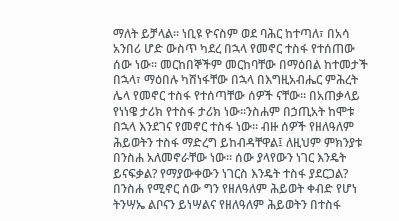ማለት ይቻላል፡፡ ነቢዩ ዮናስም ወደ ባሕር ከተጣለ፣ በአሳ አንበሪ ሆድ ውስጥ ካደረ በኋላ የመኖር ተስፋ የተሰጠው ሰው ነው፡፡ መርከበኞችም መርከባቸው በማዕበል ከተመታች በኋላ፣ ማዕበሉ ካሸነፋቸው በኋላ በእግዚአብሔር ምሕረት ሌላ የመኖር ተስፋ የተሰጣቸው ሰዎች ናቸው፡፡ በአጠቃላይ የነነዌ ታሪክ የተስፋ ታሪክ ነው፡፡ንስሐም በኃጢአት ከሞቱ በኋላ እንደገና የመኖር ተስፋ ነው፡፡ ብዙ ሰዎች የዘለዓለም ሕይወትን ተስፋ ማድረግ ይከብዳቸዋል፤ ለዚህም ምክንያቱ በንስሐ አለመኖራቸው ነው፡፡ ሰው ያላየውን ነገር እንዴት ይናፍቃል? የማያውቀውን ነገርስ እንዴት ተስፋ ያደርጋል? በንስሐ የሚኖር ሰው ግን የዘለዓለም ሕይወት ቀብድ የሆነ ትንሣኤ ልቦናን ይነሣልና የዘለዓለም ሕይወትን በተስፋ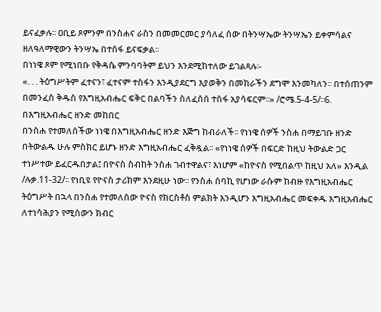ይናፈቃሉ፡፡ ዐቢይ ጾምንም በንስሐና ራስን በመመርመር ያሳለፈ ሰው በትንሣኤው ትንሣኤን ይቀምሳልና ዘለዓለማዊውን ትንሣኤ በተሰፋ ይናፍቃል፡፡
በነነዌ ጾም የሚነበቡ የቅዳሴ ምንባባትም ይህን እንደሚከተለው ይገልጻሉ፡-
«. . . ትዕግሥትም ፈተናን፣ ፈተናም ተስፋን እንዲያደርግ እያወቅን በመከራችን ደግሞ እንመካለን፡፡ በተሰጠንም በመንፈስ ቅዱስ የእግዚአብሔር ፍቅር በልባችን ስለፈሰሰ ተስፋ አያሳፍርም፡፡» /ሮሜ.5-4-5/፡፡6. በእግዚአብሔር ዘንድ መከበር
በንስሐ የተመለሰችው ነነዌ በእግዚአብሔር ዘንድ እጅግ ከብራለች፡፡ የነነዌ ሰዎች ንስሐ በማይገቡ ዘንድ በትውልዱ ሁሉ ምስክር ይሆኑ ዘንድ እግዚአብሔር ፈቅዷል፡፡ «የነነዌ ሰዎች በፍርድ ከዚህ ትውልድ ጋር ተነሥተው ይፈርዱበታል፤ በዮናስ ስብከት ንስሐ ገብተዋልና፣ እነሆም «ከዮናስ የሚበልጥ ከዚህ አለ» እንዲል /ሉቃ.11-32/፡፡ የነቢዩ የዮናስ ታሪክም እንደዚሁ ነው፡፡ የንስሐ ሰባኪ የሆነው ራሱም ከብዙ የእግዚአብሔር ትዕግሥት በኋላ በንስሐ የተመለሰው ዮናስ የክርስቶስ ምልክት እንዲሆን እግዚአብሔር መፍቀዱ እግዚአብሔር ለተነሳሕያን የሚሰውን ክብር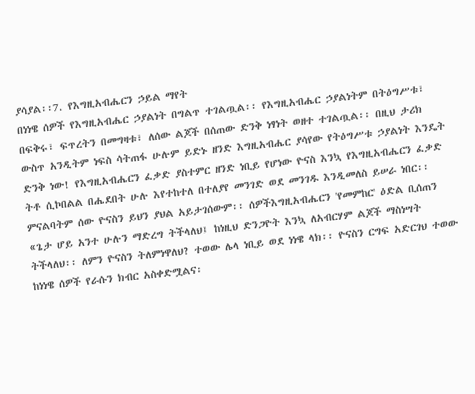ያሳያል፡፡7. የእግዚአብሔርን ኃይል ማየት
በነነዌ ሰዎች የእግዚአብሔር ኃያልነት በግልጥ ተገልጧል፡፡ የእግዚአብሔር ኃያልነትም በትዕግሥቱ፣ በፍቅሩ፣ ፍጥረትን በመግዛቱ፣ ለሰው ልጆች በሰጠው ድንቅ ነፃነት ወዘተ ተገልጧል፡፡ በዚህ ታሪክ ውስጥ አንዲትም ነፍስ ሳትጠፋ ሁሉም ይድኑ ዘንድ እግዚአብሔር ያሳየው የትዕግሥቱ ኃያልነት እንዴት ድንቅ ነው! የእግዚአብሔርን ፈቃድ ያስተምር ዘንድ ነቢይ የሆነው ዮናስ እንኳ የእግዚአብሔርን ፈቃድ ትቶ ሲኮበልል በሔደበት ሁሉ እየተከተለ በተለያየ መንገድ ወደ መንገዱ እንዲመለስ ይሠራ ነበር፡፡ ምናልባትም ሰው ዮናስን ይህን ያህል አይታገሰውም፡፡ ሰዎችእግዚአብሔርን 'የመምከር' ዕድል ቢሰጠን «ጌታ ሆይ አንተ ሁሉን ማድረግ ትችላለህ፤ ከነዚህ ድንጋዮት እንኳ ለአብርሃም ልጆች ማስነሣት ትችላለህ፡፡ ለምን ዮናስን ትለምነዋለህ? ተወው ሌላ ነቢይ ወደ ነነዌ ላክ፡፡ ዮናስን ርግፍ አድርገህ ተወው ከነነዌ ሰዎች የራሱን ክብር አስቀድሟልና፡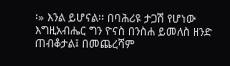፡» እንል ይሆናል፡፡ በባሕሪዩ ታጋሽ የሆነው እግዚአብሔር ግን ዮናስ በንስሐ ይመለስ ዘንድ ጠብቆታል፤ በመጨረሻም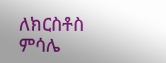ለክርስቶስ ምሳሌ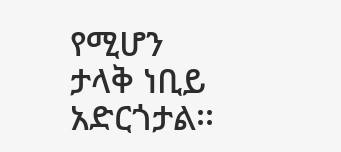የሚሆን ታላቅ ነቢይ አድርጎታል፡፡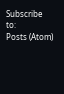Subscribe to:
Posts (Atom)